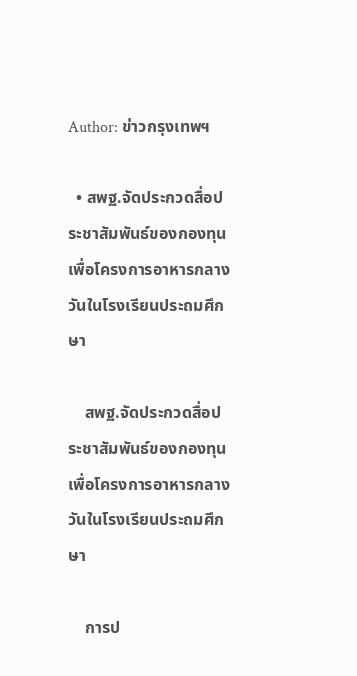Author: ข่าวกรุงเทพฯ

  • สพฐ.จัดประกวดสื่อประชาสัมพันธ์ของกองทุนเพื่อโครงการอาหารกลางวันในโรงเรียนประถมศึกษา

    สพฐ.จัดประกวดสื่อประชาสัมพันธ์ของกองทุนเพื่อโครงการอาหารกลางวันในโรงเรียนประถมศึกษา

    การป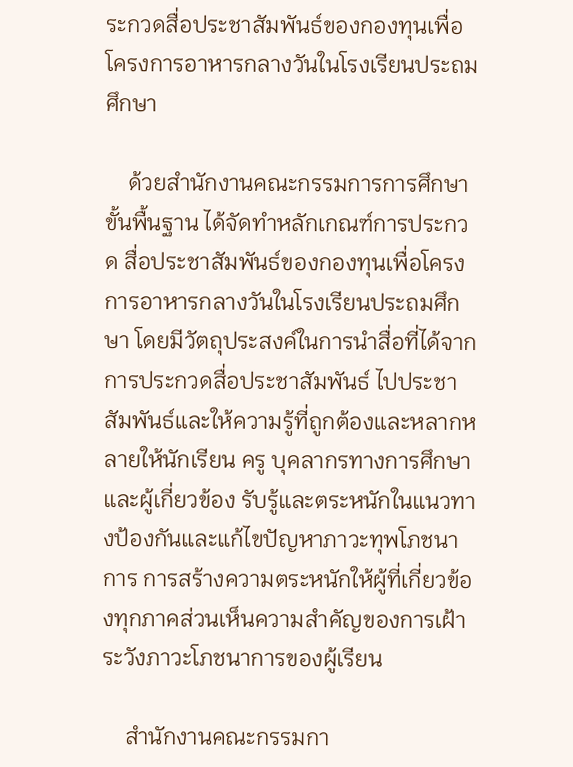ระกวดสื่อประชาสัมพันธ์ของกองทุนเพื่อโครงการอาหารกลางวันในโรงเรียนประถมศึกษา

    ด้วยสำนักงานคณะกรรมการการศึกษาขั้นพื้นฐาน ได้จัดทำหลักเกณฑ์การประกวด สื่อประชาสัมพันธ์ของกองทุนเพื่อโครงการอาหารกลางวันในโรงเรียนประถมศึกษา โดยมีวัตถุประสงค์ในการนำสื่อที่ได้จากการประกวดสื่อประชาสัมพันธ์ ไปประชาสัมพันธ์และให้ความรู้ที่ถูกต้องและหลากหลายให้นักเรียน ครู บุคลากรทางการศึกษา และผู้เกี่ยวข้อง รับรู้และตระหนักในแนวทางป้องกันและแก้ไขปัญหาภาวะทุพโภชนาการ การสร้างความตระหนักให้ผู้ที่เกี่ยวข้องทุกภาคส่วนเห็นความสำคัญของการเฝ้าระวังภาวะโภชนาการของผู้เรียน

    สำนักงานคณะกรรมกา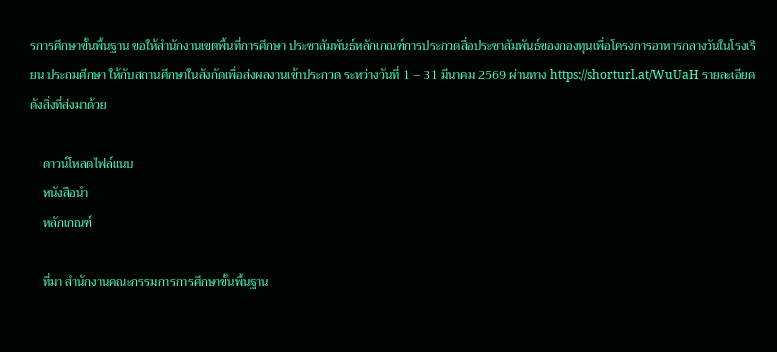รการศึกษาขั้นพื้นฐาน ขอให้สำนักงานเขตพื้นที่การศึกษา ประชาสัมพันธ์หลักเกณฑ์การประกวดสื่อประชาสัมพันธ์ของกองทุนเพื่อโครงการอาหารกลางวันในโรงเรียน ประถมศึกษา ให้กับสถานศึกษาในสังกัดเพื่อส่งผลงานเข้าประกวด ระหว่างวันที่ 1 – 31 มีนาคม 2569 ผ่านทาง https://shorturl.at/WuUaH รายละเอียดดังสิ่งที่ส่งมาด้วย

    ดาวน์โหลดไฟล์แนบ
    หนังสือนำ
    หลักเกณฑ์

    ที่มา สำนักงานคณะกรรมการการศึกษาขั้นพื้นฐาน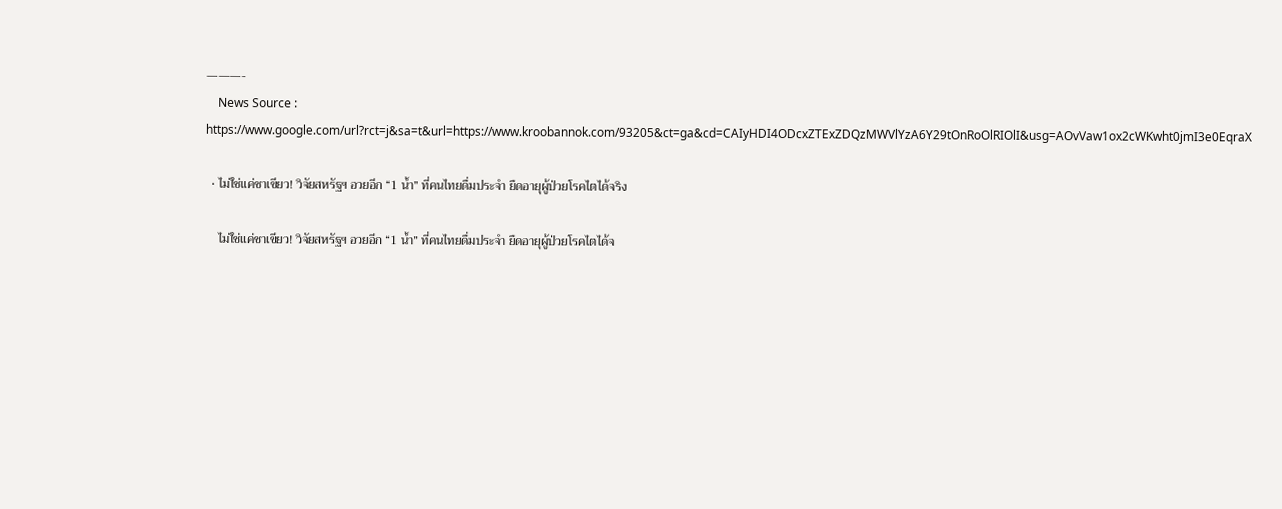———-
    News Source : https://www.google.com/url?rct=j&sa=t&url=https://www.kroobannok.com/93205&ct=ga&cd=CAIyHDI4ODcxZTExZDQzMWVlYzA6Y29tOnRoOlRIOlI&usg=AOvVaw1ox2cWKwht0jmI3e0EqraX

  • ไม่ใช่แค่ชาเขียว! วิจัยสหรัฐฯ อวยอีก “1 น้ำ” ที่คนไทยดื่มประจำ ยืดอายุผู้ป่วยโรคไตได้จริง

    ไม่ใช่แค่ชาเขียว! วิจัยสหรัฐฯ อวยอีก “1 น้ำ” ที่คนไทยดื่มประจำ ยืดอายุผู้ป่วยโรคไตได้จ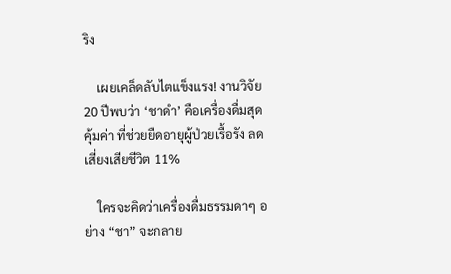ริง

    เผยเคล็ดลับไตแข็งแรง! งานวิจัย 20 ปีพบว่า ‘ชาดำ’ คือเครื่องดื่มสุดคุ้มค่า ที่ช่วยยืดอายุผู้ป่วยเรื้อรัง ลดเสี่ยงเสียชีวิต 11%

    ใครจะคิดว่าเครื่องดื่มธรรมดาๆ อย่าง “ชา” จะกลาย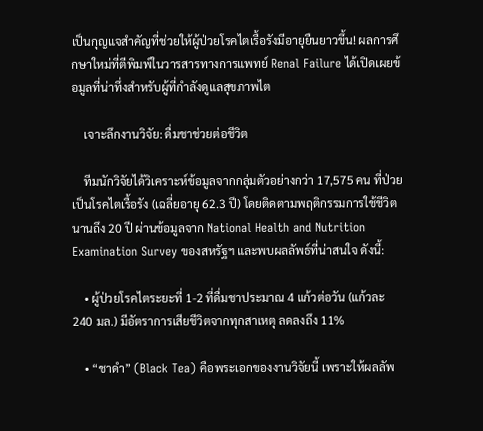เป็นกุญแจสำคัญที่ช่วยให้ผู้ป่วยโรคไตเรื้อรังมีอายุยืนยาวขึ้น! ผลการศึกษาใหม่ที่ตีพิมพ์ในวารสารทางการแพทย์ Renal Failure ได้เปิดเผยข้อมูลที่น่าทึ่งสำหรับผู้ที่กำลังดูแลสุขภาพไต

    เจาะลึกงานวิจัย: ดื่มชาช่วยต่อชีวิต

    ทีมนักวิจัยได้วิเคราะห์ข้อมูลจากกลุ่มตัวอย่างกว่า 17,575 คน ที่ป่วยเป็นโรคไตเรื้อรัง (เฉลี่ยอายุ 62.3 ปี) โดยติดตามพฤติกรรมการใช้ชีวิตนานถึง 20 ปี ผ่านข้อมูลจาก National Health and Nutrition Examination Survey ของสหรัฐฯ และพบผลลัพธ์ที่น่าสนใจ ดังนี้:

    • ผู้ป่วยโรคไตระยะที่ 1-2 ที่ดื่มชาประมาณ 4 แก้วต่อวัน (แก้วละ 240 มล.) มีอัตราการเสียชีวิตจากทุกสาเหตุ ลดลงถึง 11%

    • “ชาดำ” (Black Tea) คือพระเอกของงานวิจัยนี้ เพราะให้ผลลัพ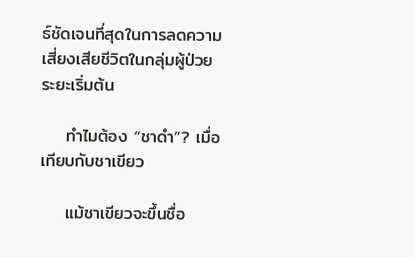ธ์ชัดเจนที่สุดในการลดความเสี่ยงเสียชีวิตในกลุ่มผู้ป่วยระยะเริ่มต้น

    ทำไมต้อง “ชาดำ”? เมื่อเทียบกับชาเขียว

    แม้ชาเขียวจะขึ้นชื่อ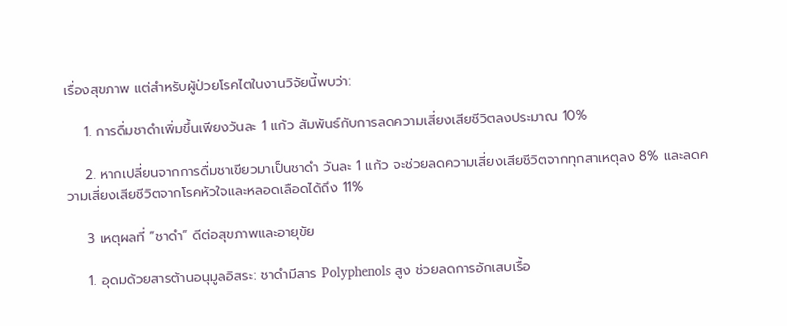เรื่องสุขภาพ แต่สำหรับผู้ป่วยโรคไตในงานวิจัยนี้พบว่า:

    1. การดื่มชาดำเพิ่มขึ้นเพียงวันละ 1 แก้ว สัมพันธ์กับการลดความเสี่ยงเสียชีวิตลงประมาณ 10%

    2. หากเปลี่ยนจากการดื่มชาเขียวมาเป็นชาดำ วันละ 1 แก้ว จะช่วยลดความเสี่ยงเสียชีวิตจากทุกสาเหตุลง 8% และลดความเสี่ยงเสียชีวิตจากโรคหัวใจและหลอดเลือดได้ถึง 11%

    3 เหตุผลที่ “ชาดำ” ดีต่อสุขภาพและอายุขัย

    1. อุดมด้วยสารต้านอนุมูลอิสระ: ชาดำมีสาร Polyphenols สูง ช่วยลดการอักเสบเรื้อ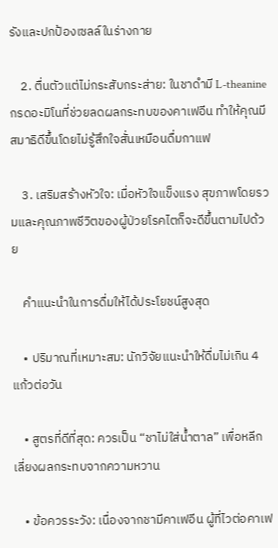รังและปกป้องเซลล์ในร่างกาย

    2. ตื่นตัวแต่ไม่กระสับกระส่าย: ในชาดำมี L-theanine กรดอะมิโนที่ช่วยลดผลกระทบของคาเฟอีน ทำให้คุณมีสมาธิดีขึ้นโดยไม่รู้สึกใจสั่นเหมือนดื่มกาแฟ

    3. เสริมสร้างหัวใจ: เมื่อหัวใจแข็งแรง สุขภาพโดยรวมและคุณภาพชีวิตของผู้ป่วยโรคไตก็จะดีขึ้นตามไปด้วย

    คำแนะนำในการดื่มให้ได้ประโยชน์สูงสุด

    • ปริมาณที่เหมาะสม: นักวิจัยแนะนำให้ดื่มไม่เกิน 4 แก้วต่อวัน

    • สูตรที่ดีที่สุด: ควรเป็น “ชาไม่ใส่น้ำตาล” เพื่อหลีกเลี่ยงผลกระทบจากความหวาน

    • ข้อควรระวัง: เนื่องจากชามีคาเฟอีน ผู้ที่ไวต่อคาเฟ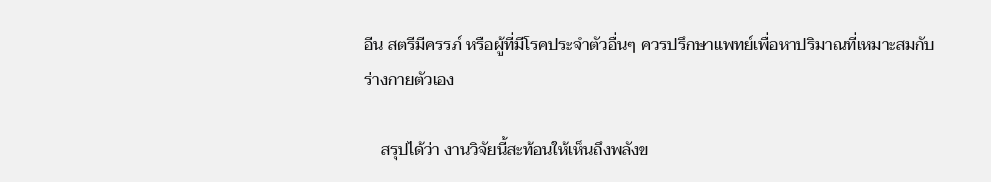อีน สตรีมีครรภ์ หรือผู้ที่มีโรคประจำตัวอื่นๆ ควรปรึกษาแพทย์เพื่อหาปริมาณที่เหมาะสมกับร่างกายตัวเอง

    สรุปได้ว่า งานวิจัยนี้สะท้อนให้เห็นถึงพลังข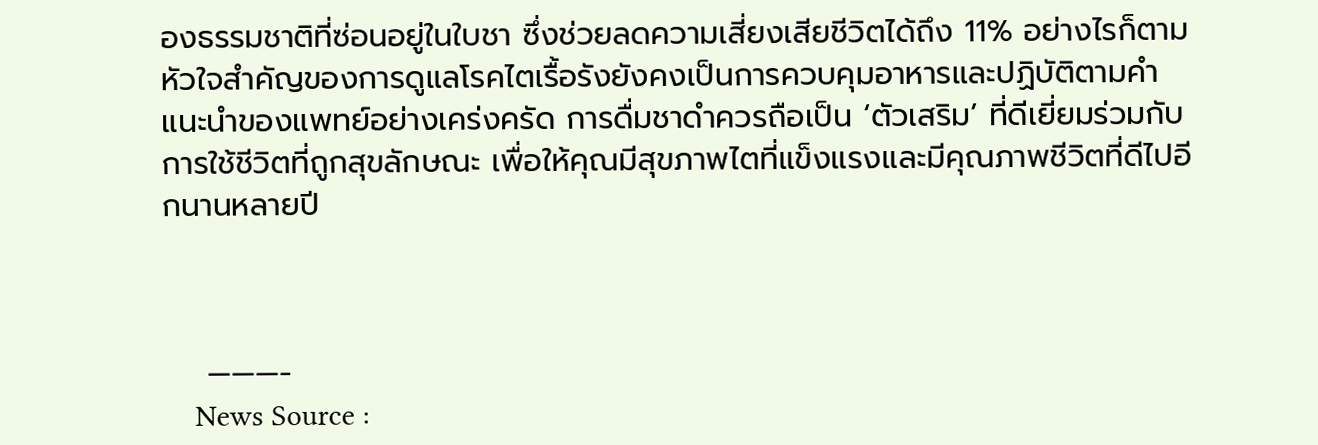องธรรมชาติที่ซ่อนอยู่ในใบชา ซึ่งช่วยลดความเสี่ยงเสียชีวิตได้ถึง 11% อย่างไรก็ตาม หัวใจสำคัญของการดูแลโรคไตเรื้อรังยังคงเป็นการควบคุมอาหารและปฏิบัติตามคำแนะนำของแพทย์อย่างเคร่งครัด การดื่มชาดำควรถือเป็น ‘ตัวเสริม’ ที่ดีเยี่ยมร่วมกับการใช้ชีวิตที่ถูกสุขลักษณะ เพื่อให้คุณมีสุขภาพไตที่แข็งแรงและมีคุณภาพชีวิตที่ดีไปอีกนานหลายปี



    ———-
    News Source :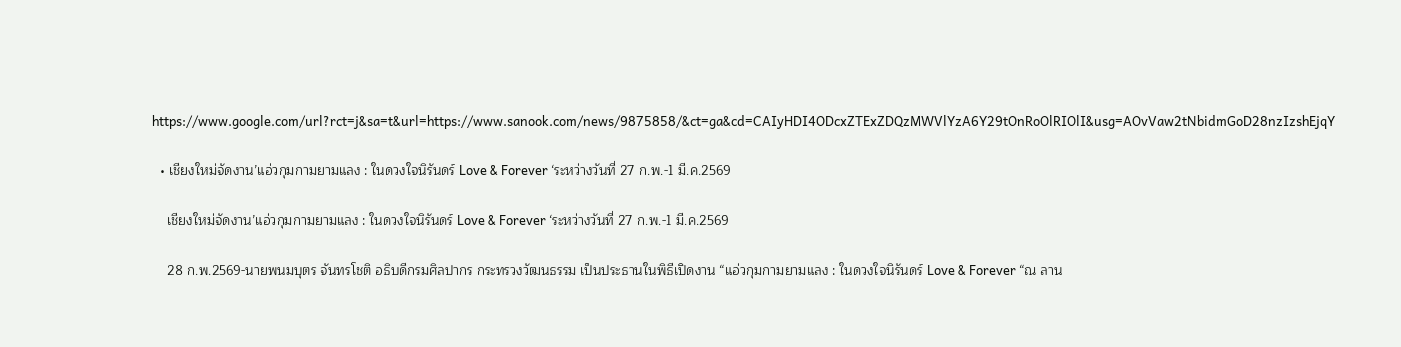https://www.google.com/url?rct=j&sa=t&url=https://www.sanook.com/news/9875858/&ct=ga&cd=CAIyHDI4ODcxZTExZDQzMWVlYzA6Y29tOnRoOlRIOlI&usg=AOvVaw2tNbidmGoD28nzIzshEjqY

  • เชียงใหม่จัดงาน’แอ่วกุมกามยามแลง : ในดวงใจนิรันดร์ Love & Forever ‘ระหว่างวันที่ 27 ก.พ.-1 มี.ค.2569

    เชียงใหม่จัดงาน’แอ่วกุมกามยามแลง : ในดวงใจนิรันดร์ Love & Forever ‘ระหว่างวันที่ 27 ก.พ.-1 มี.ค.2569

    28 ก.พ.2569-นายพนมบุตร จันทรโชติ อธิบดีกรมศิลปากร กระทรวงวัฒนธรรม เป็นประธานในพิธีเปิดงาน “แอ่วกุมกามยามแลง : ในดวงใจนิรันดร์ Love & Forever “ณ ลาน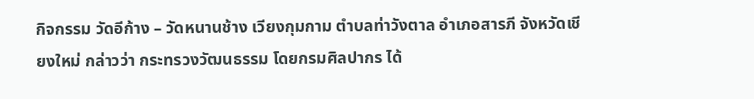กิจกรรม วัดอีก้าง – วัดหนานช้าง เวียงกุมกาม ตำบลท่าวังตาล อำเภอสารภี จังหวัดเชียงใหม่ กล่าวว่า กระทรวงวัฒนธรรม โดยกรมศิลปากร ได้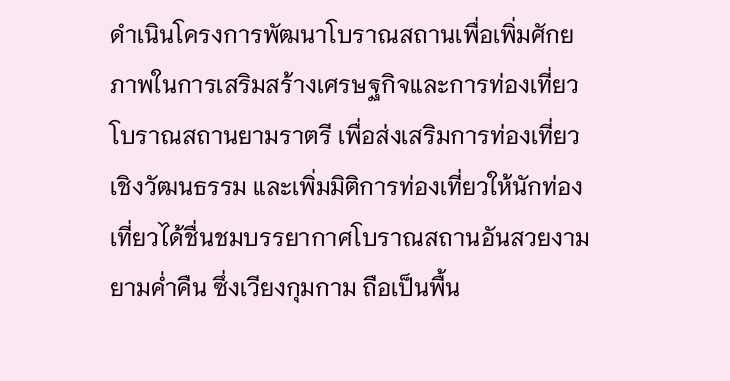ดำเนินโครงการพัฒนาโบราณสถานเพื่อเพิ่มศักยภาพในการเสริมสร้างเศรษฐกิจและการท่องเที่ยวโบราณสถานยามราตรี เพื่อส่งเสริมการท่องเที่ยวเชิงวัฒนธรรม และเพิ่มมิติการท่องเที่ยวให้นักท่องเที่ยวได้ชื่นชมบรรยากาศโบราณสถานอันสวยงามยามค่ำคืน ซึ่งเวียงกุมกาม ถือเป็นพื้น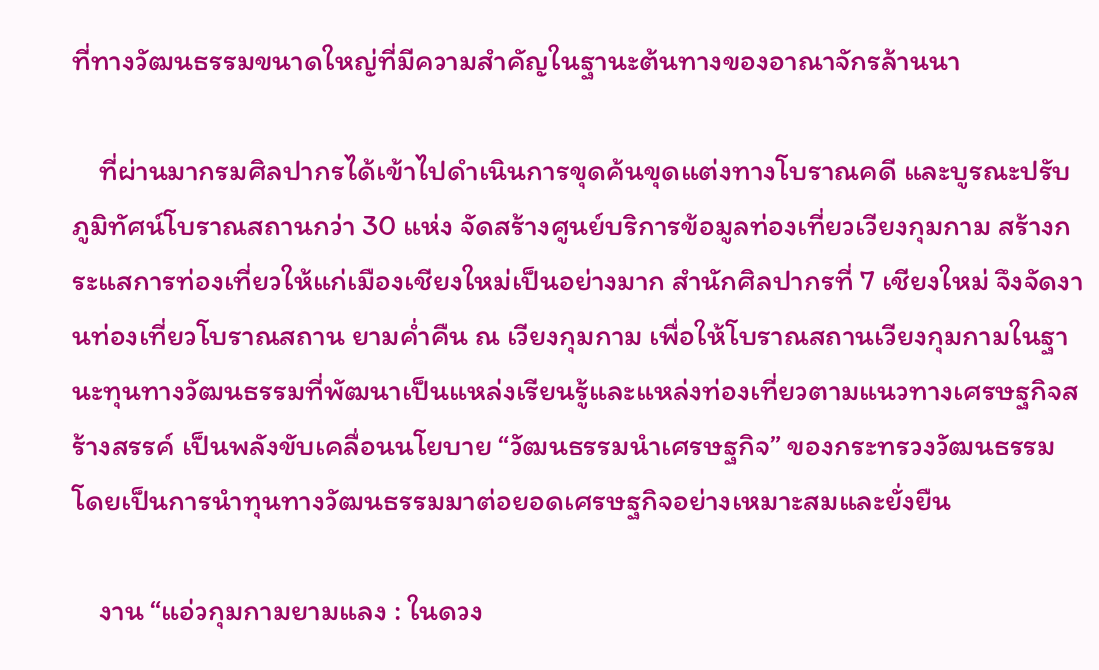ที่ทางวัฒนธรรมขนาดใหญ่ที่มีความสำคัญในฐานะต้นทางของอาณาจักรล้านนา

    ที่ผ่านมากรมศิลปากรได้เข้าไปดำเนินการขุดค้นขุดแต่งทางโบราณคดี และบูรณะปรับภูมิทัศน์โบราณสถานกว่า 30 แห่ง จัดสร้างศูนย์บริการข้อมูลท่องเที่ยวเวียงกุมกาม สร้างกระแสการท่องเที่ยวให้แก่เมืองเชียงใหม่เป็นอย่างมาก สำนักศิลปากรที่ 7 เชียงใหม่ จึงจัดงานท่องเที่ยวโบราณสถาน ยามค่ำคืน ณ เวียงกุมกาม เพื่อให้โบราณสถานเวียงกุมกามในฐานะทุนทางวัฒนธรรมที่พัฒนาเป็นแหล่งเรียนรู้และแหล่งท่องเที่ยวตามแนวทางเศรษฐกิจสร้างสรรค์ เป็นพลังขับเคลื่อนนโยบาย “วัฒนธรรมนำเศรษฐกิจ” ของกระทรวงวัฒนธรรม โดยเป็นการนำทุนทางวัฒนธรรมมาต่อยอดเศรษฐกิจอย่างเหมาะสมและยั่งยืน

    งาน “แอ่วกุมกามยามแลง : ในดวง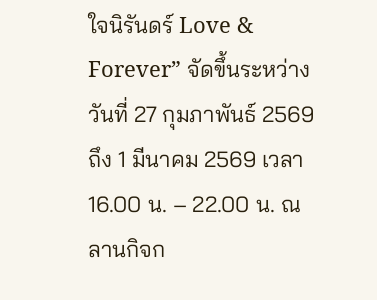ใจนิรันดร์ Love & Forever” จัดขึ้นระหว่างวันที่ 27 กุมภาพันธ์ 2569 ถึง 1 มีนาคม 2569 เวลา 16.00 น. – 22.00 น. ณ ลานกิจก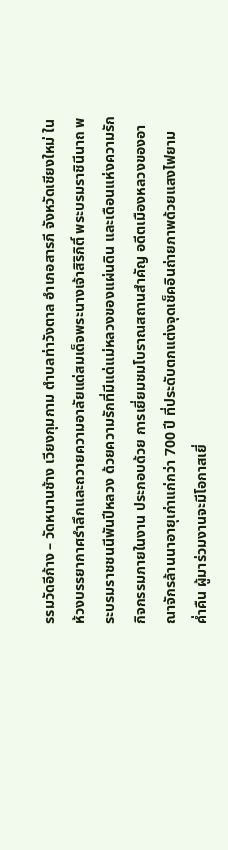รรมวัดอีก้าง – วัดหนานช้าง เวียงกุมกาม ตำบลท่าวังตาล อำเภอสารภี จังหวัดเชียงใหม่ ในห้วงบรรยากาศรำลึกและถวายความอาลัยแด่สมเด็จพระนางเจ้าสิริกิติ์ พระบรมราชินีนาถ พระบรมราชชนนีพันปีหลวง ด้วยความรักที่มีแด่แม่หลวงของแผ่นดิน และเดือนแห่งความรัก กิจกรรมภายในงาน ประกอบด้วย การเยี่ยมชมโบราณสถานสำคัญ อดีตเมืองหลวงของอาณาจักรล้านนาอายุเก่าแก่กว่า 700 ปี ที่ประดับตกแต่งจุดเช็คอินถ่ายภาพด้วยแสงไฟยามค่ำคืน ผู้มาร่วมงานจะมีโอกาสเยี่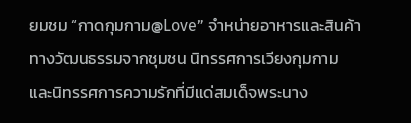ยมชม “กาดกุมกาม@Love” จำหน่ายอาหารและสินค้าทางวัฒนธรรมจากชุมชน นิทรรศการเวียงกุมกาม และนิทรรศการความรักที่มีแด่สมเด็จพระนาง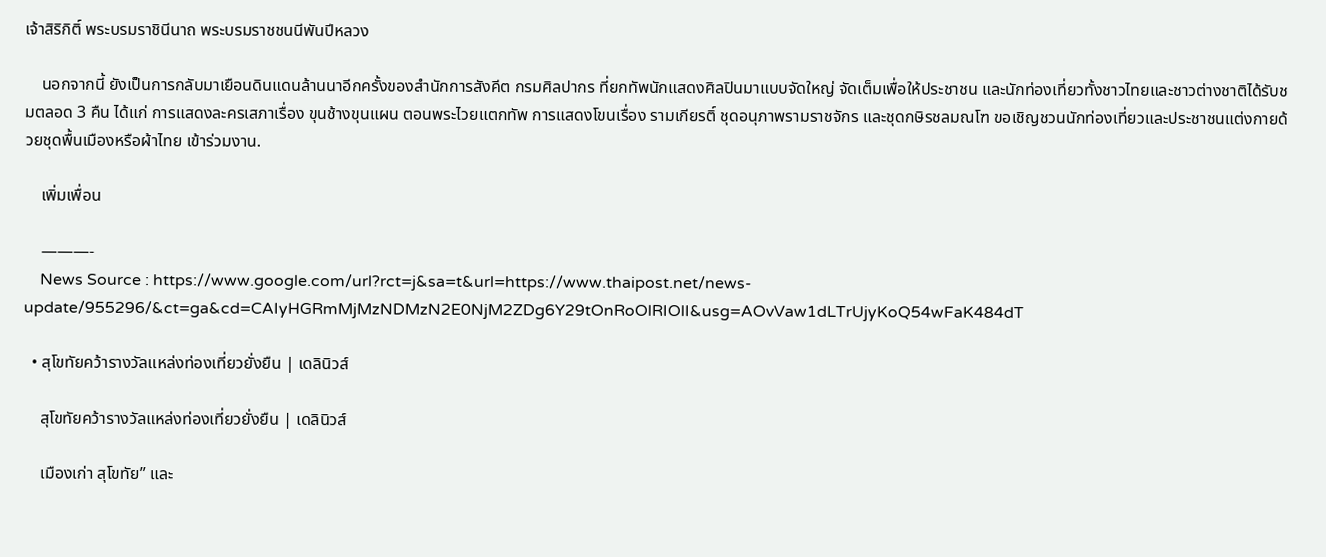เจ้าสิริกิติ์ พระบรมราชินีนาถ พระบรมราชชนนีพันปีหลวง

    นอกจากนี้ ยังเป็นการกลับมาเยือนดินแดนล้านนาอีกครั้งของสำนักการสังคีต กรมศิลปากร ที่ยกทัพนักแสดงศิลปินมาแบบจัดใหญ่ จัดเต็มเพื่อให้ประชาชน และนักท่องเที่ยวทั้งชาวไทยและชาวต่างชาติได้รับชมตลอด 3 คืน ได้แก่ การแสดงละครเสภาเรื่อง ขุนช้างขุนแผน ตอนพระไวยแตกทัพ การแสดงโขนเรื่อง รามเกียรติ์ ชุดอนุภาพรามราชจักร และชุดกษิรชลมณโฑ ขอเชิญชวนนักท่องเที่ยวและประชาชนแต่งกายด้วยชุดพื้นเมืองหรือผ้าไทย เข้าร่วมงาน.

    เพิ่มเพื่อน

    ———-
    News Source : https://www.google.com/url?rct=j&sa=t&url=https://www.thaipost.net/news-update/955296/&ct=ga&cd=CAIyHGRmMjMzNDMzN2E0NjM2ZDg6Y29tOnRoOlRIOlI&usg=AOvVaw1dLTrUjyKoQ54wFaK484dT

  • สุโขทัยคว้ารางวัลแหล่งท่องเที่ยวยั่งยืน | เดลินิวส์

    สุโขทัยคว้ารางวัลแหล่งท่องเที่ยวยั่งยืน | เดลินิวส์

    เมืองเก่า สุโขทัย” และ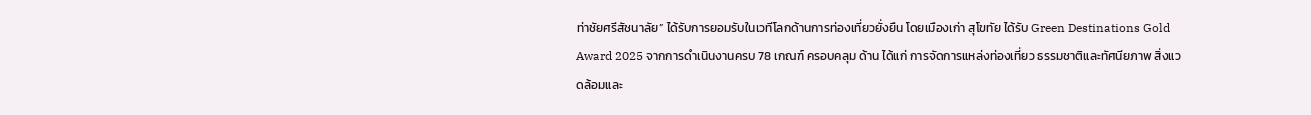ท่าชัยศรีสัชนาลัย” ได้รับการยอมรับในเวทีโลกด้านการท่องเที่ยวยั่งยืน โดยเมืองเก่า สุโขทัย ได้รับ Green Destinations Gold Award 2025 จากการดำเนินงานครบ 78 เกณฑ์ ครอบคลุม ด้าน ได้แก่ การจัดการแหล่งท่องเที่ยว ธรรมชาติและทัศนียภาพ สิ่งแวดล้อมและ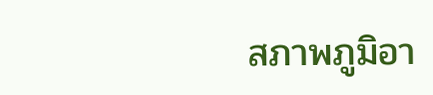สภาพภูมิอา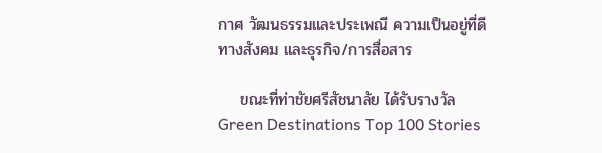กาศ วัฒนธรรมและประเพณี ความเป็นอยู่ที่ดีทางสังคม และธุรกิจ/การสื่อสาร

    ขณะที่ท่าชัยศรีสัชนาลัย ได้รับรางวัล Green Destinations Top 100 Stories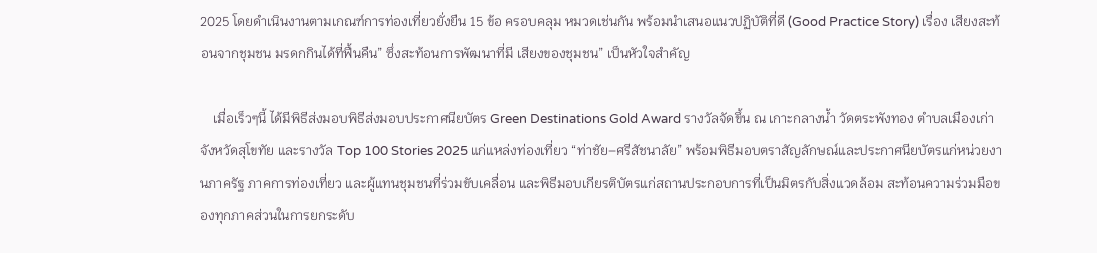2025 โดยดำเนินงานตามเกณฑ์การท่องเที่ยวยั่งยืน 15 ข้อ ครอบคลุม หมวดเช่นกัน พร้อมนำเสนอแนวปฏิบัติที่ดี (Good Practice Story) เรื่อง เสียงสะท้อนจากชุมชน มรดกกินได้ที่ฟื้นคืน” ซึ่งสะท้อนการพัฒนาที่มี เสียงของชุมชน” เป็นหัวใจสำคัญ

    เมื่อเร็วๆนี้ ได้มีพิธีส่งมอบพิธีส่งมอบประกาศนียบัตร Green Destinations Gold Award รางวัลจัดขึ้น ณ เกาะกลางน้ำ วัดตระพังทอง ตำบลเมืองเก่า จังหวัดสุโขทัย และรางวัล Top 100 Stories 2025 แก่แหล่งท่องเที่ยว “ท่าชัย–ศรีสัชนาลัย” พร้อมพิธีมอบตราสัญลักษณ์และประกาศนียบัตรแก่หน่วยงานภาครัฐ ภาคการท่องเที่ยว และผู้แทนชุมชนที่ร่วมขับเคลื่อน และพิธีมอบเกียรติบัตรแก่สถานประกอบการที่เป็นมิตรกับสิ่งแวดล้อม สะท้อนความร่วมมือของทุกภาคส่วนในการยกระดับ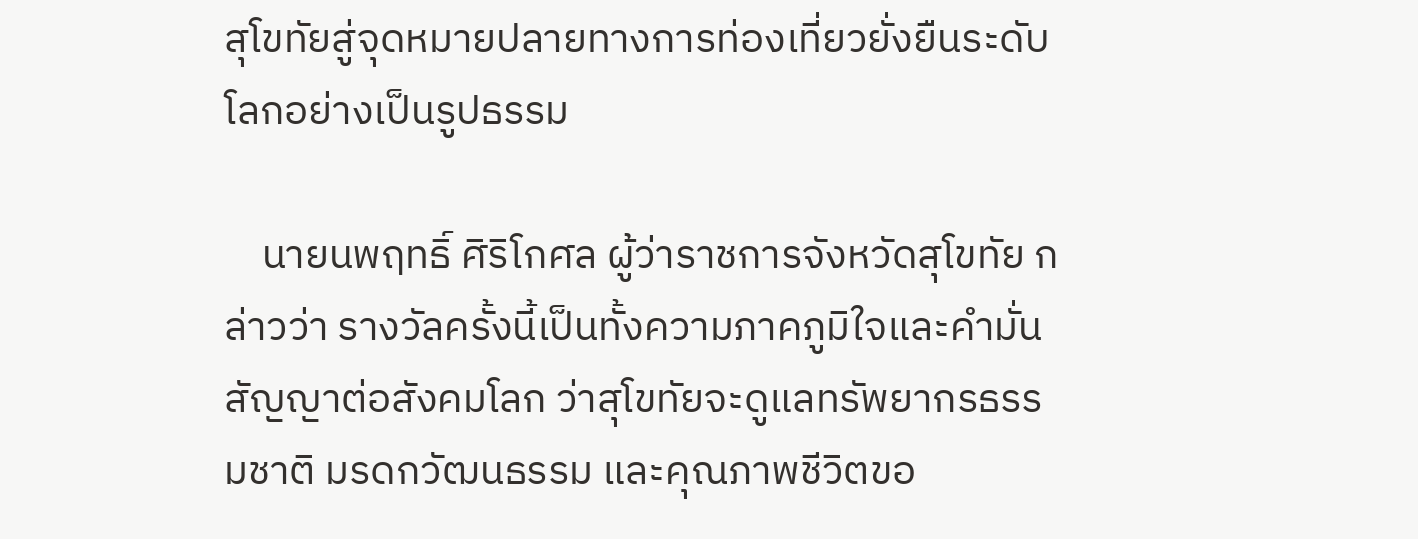สุโขทัยสู่จุดหมายปลายทางการท่องเที่ยวยั่งยืนระดับโลกอย่างเป็นรูปธรรม

    นายนพฤทธิ์ ศิริโกศล ผู้ว่าราชการจังหวัดสุโขทัย กล่าวว่า รางวัลครั้งนี้เป็นทั้งความภาคภูมิใจและคำมั่นสัญญาต่อสังคมโลก ว่าสุโขทัยจะดูแลทรัพยากรธรรมชาติ มรดกวัฒนธรรม และคุณภาพชีวิตขอ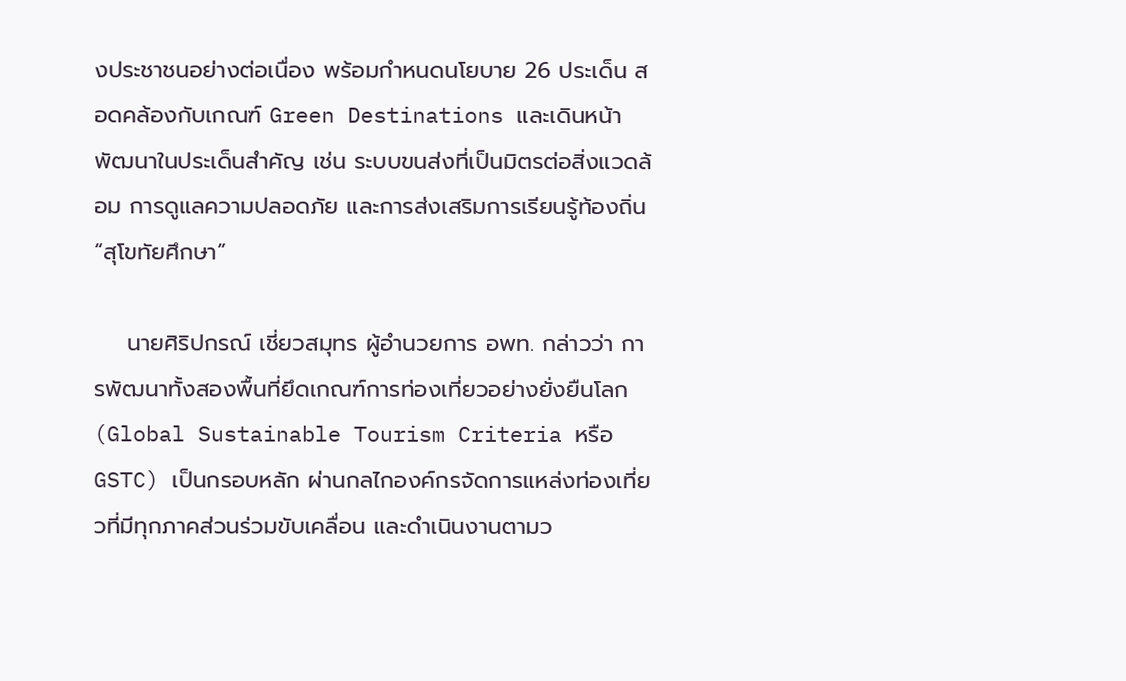งประชาชนอย่างต่อเนื่อง พร้อมกำหนดนโยบาย 26 ประเด็น สอดคล้องกับเกณฑ์ Green Destinations และเดินหน้าพัฒนาในประเด็นสำคัญ เช่น ระบบขนส่งที่เป็นมิตรต่อสิ่งแวดล้อม การดูแลความปลอดภัย และการส่งเสริมการเรียนรู้ท้องถิ่น “สุโขทัยศึกษา”

    นายศิริปกรณ์ เชี่ยวสมุทร ผู้อำนวยการ อพท. กล่าวว่า การพัฒนาทั้งสองพื้นที่ยึดเกณฑ์การท่องเที่ยวอย่างยั่งยืนโลก (Global Sustainable Tourism Criteria หรือ GSTC) เป็นกรอบหลัก ผ่านกลไกองค์กรจัดการแหล่งท่องเที่ยวที่มีทุกภาคส่วนร่วมขับเคลื่อน และดำเนินงานตามว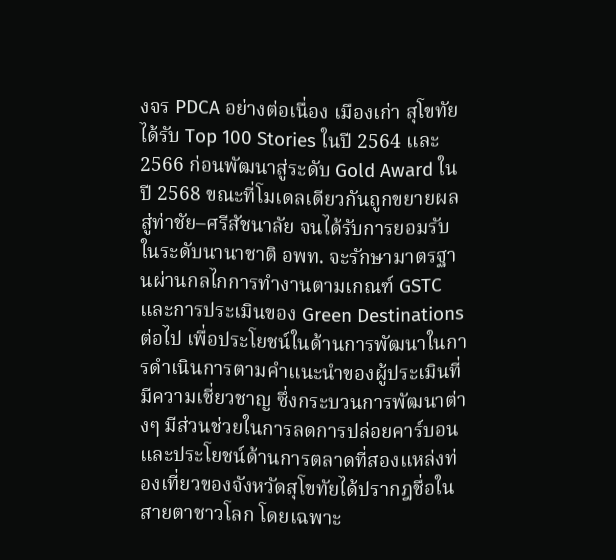งจร PDCA อย่างต่อเนื่อง เมืองเก่า สุโขทัย ได้รับ Top 100 Stories ในปี 2564 และ 2566 ก่อนพัฒนาสู่ระดับ Gold Award ในปี 2568 ขณะที่โมเดลเดียวกันถูกขยายผลสู่ท่าชัย–ศรีสัชนาลัย จนได้รับการยอมรับในระดับนานาชาติ อพท. จะรักษามาตรฐานผ่านกลไกการทำงานตามเกณฑ์ GSTC และการประเมินของ Green Destinations ต่อไป เพื่อประโยชน์ในด้านการพัฒนาในการดำเนินการตามคำแนะนำของผู้ประเมินที่มีความเชี่ยวชาญ ซึ่งกระบวนการพัฒนาต่างๆ มีส่วนช่วยในการลดการปล่อยคาร์บอน และประโยชน์ด้านการตลาดที่สองแหล่งท่องเที่ยวของจังหวัดสุโขทัยได้ปรากฎชื่อในสายตาชาวโลก โดยเฉพาะ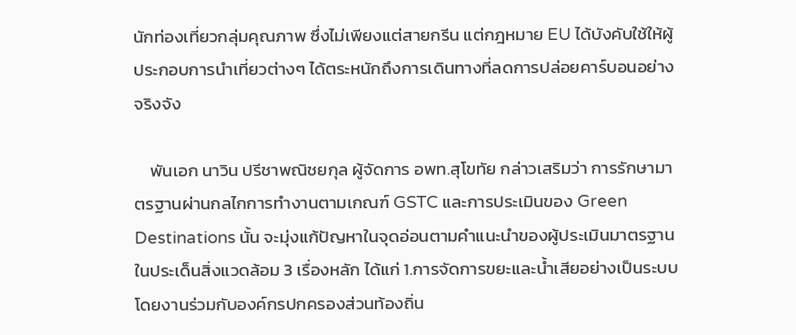นักท่องเที่ยวกลุ่มคุณภาพ ซึ่งไม่เพียงแต่สายกรีน แต่กฎหมาย EU ได้บังคับใช้ให้ผู้ประกอบการนำเที่ยวต่างๆ ได้ตระหนักถึงการเดินทางที่ลดการปล่อยคาร์บอนอย่างจริงจัง

    พันเอก นาวิน ปรีชาพณิชยกุล ผู้จัดการ อพท.สุโขทัย กล่าวเสริมว่า การรักษามาตรฐานผ่านกลไกการทำงานตามเกณฑ์ GSTC และการประเมินของ Green Destinations นั้น จะมุ่งแก้ปัญหาในจุดอ่อนตามคำแนะนำของผู้ประเมินมาตรฐาน ในประเด็นสิ่งแวดล้อม 3 เรื่องหลัก ได้แก่ 1.การจัดการขยะและน้ำเสียอย่างเป็นระบบ โดยงานร่วมกับองค์กรปกครองส่วนท้องถิ่น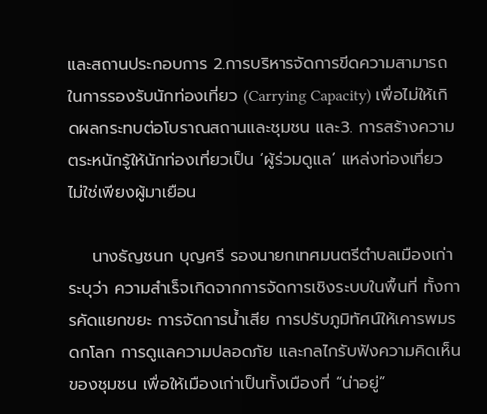และสถานประกอบการ 2.การบริหารจัดการขีดความสามารถในการรองรับนักท่องเที่ยว (Carrying Capacity) เพื่อไม่ให้เกิดผลกระทบต่อโบราณสถานและชุมชน และ3. การสร้างความตระหนักรู้ให้นักท่องเที่ยวเป็น ‘ผู้ร่วมดูแล’ แหล่งท่องเที่ยว ไม่ใช่เพียงผู้มาเยือน

    นางธัญชนก บุญศรี รองนายกเทศมนตรีตำบลเมืองเก่า ระบุว่า ความสำเร็จเกิดจากการจัดการเชิงระบบในพื้นที่ ทั้งการคัดแยกขยะ การจัดการน้ำเสีย การปรับภูมิทัศน์ให้เคารพมรดกโลก การดูแลความปลอดภัย และกลไกรับฟังความคิดเห็นของชุมชน เพื่อให้เมืองเก่าเป็นทั้งเมืองที่ “น่าอยู่”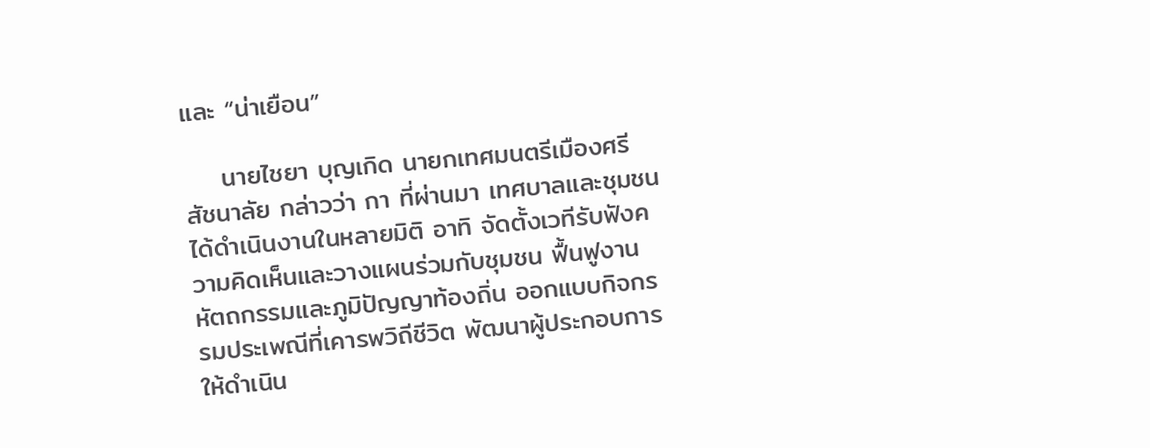และ “น่าเยือน”

    นายไชยา บุญเกิด นายกเทศมนตรีเมืองศรีสัชนาลัย กล่าวว่า กา ที่ผ่านมา เทศบาลและชุมชนได้ดำเนินงานในหลายมิติ อาทิ จัดตั้งเวทีรับฟังความคิดเห็นและวางแผนร่วมกับชุมชน ฟื้นฟูงานหัตถกรรมและภูมิปัญญาท้องถิ่น ออกแบบกิจกรรมประเพณีที่เคารพวิถีชีวิต พัฒนาผู้ประกอบการให้ดำเนิน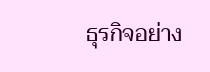ธุรกิจอย่าง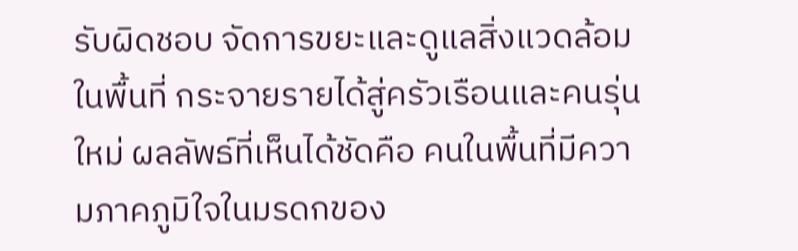รับผิดชอบ จัดการขยะและดูแลสิ่งแวดล้อมในพื้นที่ กระจายรายได้สู่ครัวเรือนและคนรุ่นใหม่ ผลลัพธ์ที่เห็นได้ชัดคือ คนในพื้นที่มีความภาคภูมิใจในมรดกของ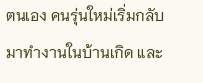ตนเอง คนรุ่นใหม่เริ่มกลับมาทำงานในบ้านเกิด และ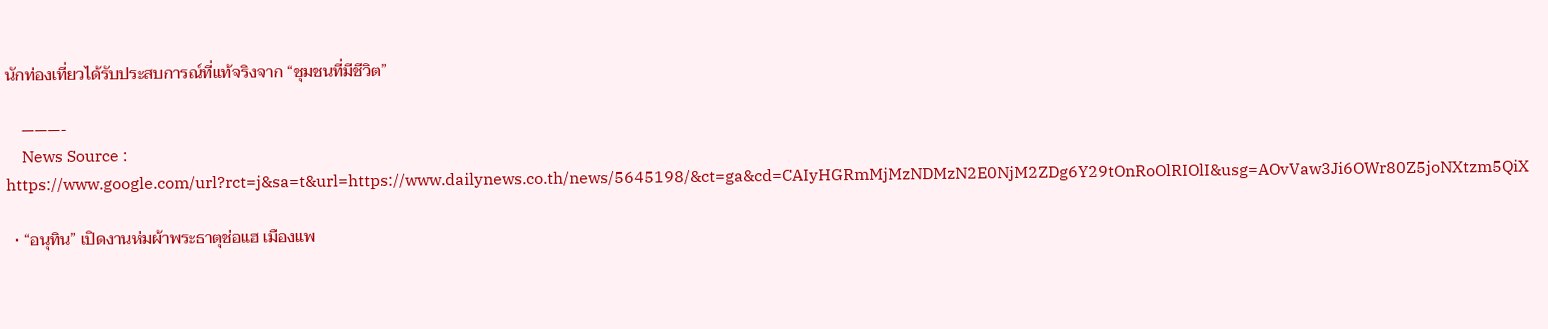นักท่องเที่ยวได้รับประสบการณ์ที่แท้จริงจาก “ชุมชนที่มีชีวิต”

    ———-
    News Source : https://www.google.com/url?rct=j&sa=t&url=https://www.dailynews.co.th/news/5645198/&ct=ga&cd=CAIyHGRmMjMzNDMzN2E0NjM2ZDg6Y29tOnRoOlRIOlI&usg=AOvVaw3Ji6OWr80Z5joNXtzm5QiX

  • “อนุทิน” เปิดงานห่มผ้าพระธาตุช่อแฮ เมืองแพ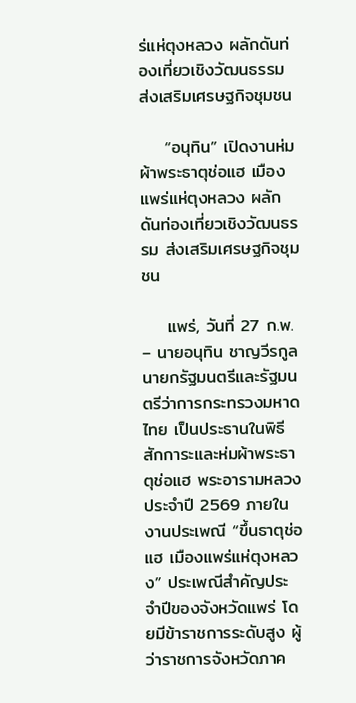ร่แห่ตุงหลวง ผลักดันท่องเที่ยวเชิงวัฒนธรรม ส่งเสริมเศรษฐกิจชุมชน

    “อนุทิน” เปิดงานห่มผ้าพระธาตุช่อแฮ เมืองแพร่แห่ตุงหลวง ผลักดันท่องเที่ยวเชิงวัฒนธรรม ส่งเสริมเศรษฐกิจชุมชน

    แพร่, วันที่ 27 ก.พ. – นายอนุทิน ชาญวีรกูล นายกรัฐมนตรีและรัฐมนตรีว่าการกระทรวงมหาดไทย เป็นประธานในพิธีสักการะและห่มผ้าพระธาตุช่อแฮ พระอารามหลวง ประจำปี 2569 ภายในงานประเพณี “ขึ้นธาตุช่อแฮ เมืองแพร่แห่ตุงหลวง” ประเพณีสำคัญประจำปีของจังหวัดแพร่ โดยมีข้าราชการระดับสูง ผู้ว่าราชการจังหวัดภาค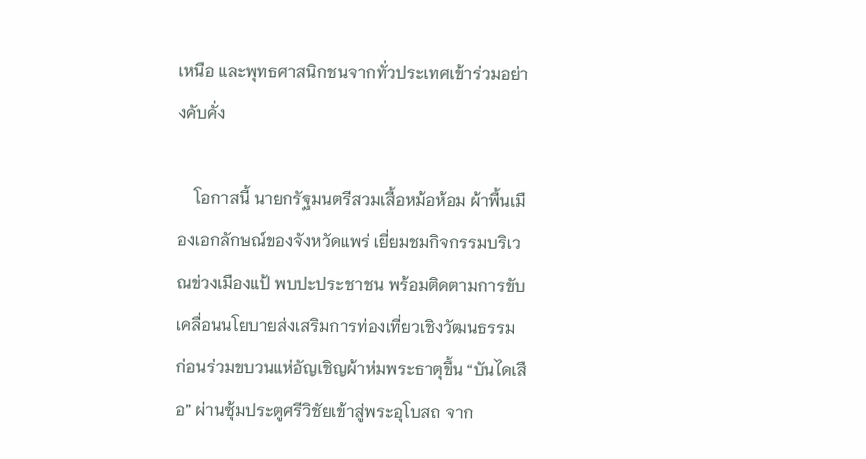เหนือ และพุทธศาสนิกชนจากทั่วประเทศเข้าร่วมอย่างคับคั่ง

    โอกาสนี้ นายกรัฐมนตรีสวมเสื้อหม้อห้อม ผ้าพื้นเมืองเอกลักษณ์ของจังหวัดแพร่ เยี่ยมชมกิจกรรมบริเวณข่วงเมืองแป้ พบปะประชาชน พร้อมติดตามการขับเคลื่อนนโยบายส่งเสริมการท่องเที่ยวเชิงวัฒนธรรม ก่อนร่วมขบวนแห่อัญเชิญผ้าห่มพระธาตุขึ้น “บันไดเสือ” ผ่านซุ้มประตูศรีวิชัยเข้าสู่พระอุโบสถ จาก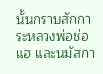นั้นกราบสักการะหลวงพ่อช่อแฮ และนมัสกา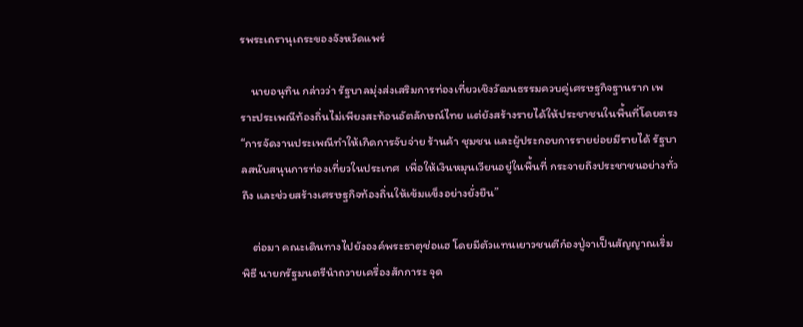รพระเถรานุเถระของจังหวัดแพร่

    นายอนุทิน กล่าวว่า รัฐบาลมุ่งส่งเสริมการท่องเที่ยวเชิงวัฒนธรรมควบคู่เศรษฐกิจฐานราก เพราะประเพณีท้องถิ่นไม่เพียงสะท้อนอัตลักษณ์ไทย แต่ยังสร้างรายได้ให้ประชาชนในพื้นที่โดยตรง “การจัดงานประเพณีทำให้เกิดการจับจ่าย ร้านค้า ชุมชน และผู้ประกอบการรายย่อยมีรายได้ รัฐบาลสนับสนุนการท่องเที่ยวในประเทศ  เพื่อให้เงินหมุนเวียนอยู่ในพื้นที่ กระจายถึงประชาชนอย่างทั่วถึง และช่วยสร้างเศรษฐกิจท้องถิ่นให้เข้มแข็งอย่างยั่งยืน”

    ต่อมา คณะเดินทางไปยังองค์พระธาตุช่อแฮ โดยมีตัวแทนเยาวชนตีก๋องปู่จาเป็นสัญญาณเริ่มพิธี นายกรัฐมนตรีนำถวายเครื่องสักการะ จุด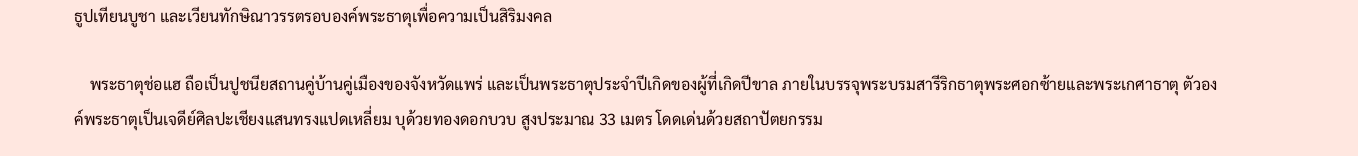ธูปเทียนบูชา และเวียนทักษิณาวรรตรอบองค์พระธาตุเพื่อความเป็นสิริมงคล

    พระธาตุช่อแฮ ถือเป็นปูชนียสถานคู่บ้านคู่เมืองของจังหวัดแพร่ และเป็นพระธาตุประจำปีเกิดของผู้ที่เกิดปีขาล ภายในบรรจุพระบรมสารีริกธาตุพระศอกซ้ายและพระเกศาธาตุ ตัวองค์พระธาตุเป็นเจดีย์ศิลปะเชียงแสนทรงแปดเหลี่ยม บุด้วยทองดอกบวบ สูงประมาณ 33 เมตร โดดเด่นด้วยสถาปัตยกรรม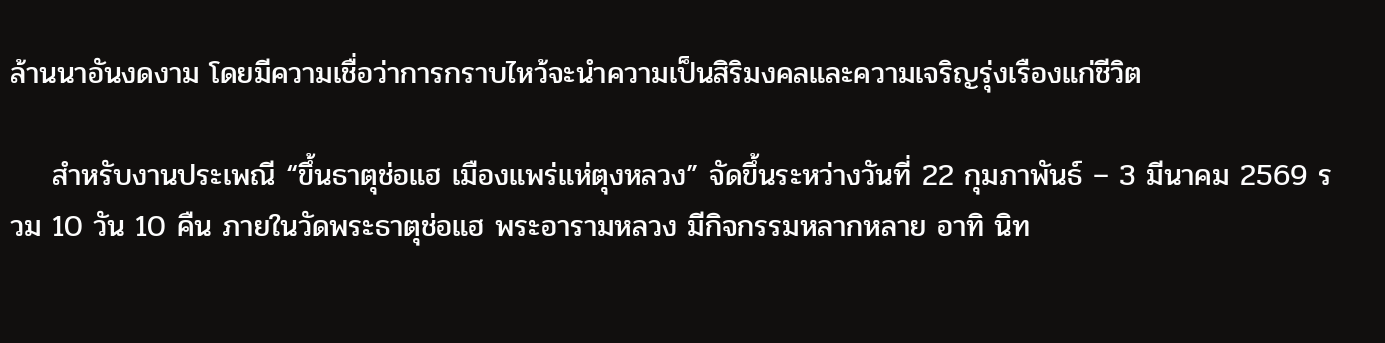ล้านนาอันงดงาม โดยมีความเชื่อว่าการกราบไหว้จะนำความเป็นสิริมงคลและความเจริญรุ่งเรืองแก่ชีวิต

    สำหรับงานประเพณี “ขึ้นธาตุช่อแฮ เมืองแพร่แห่ตุงหลวง” จัดขึ้นระหว่างวันที่ 22 กุมภาพันธ์ – 3 มีนาคม 2569 รวม 10 วัน 10 คืน ภายในวัดพระธาตุช่อแฮ พระอารามหลวง มีกิจกรรมหลากหลาย อาทิ นิท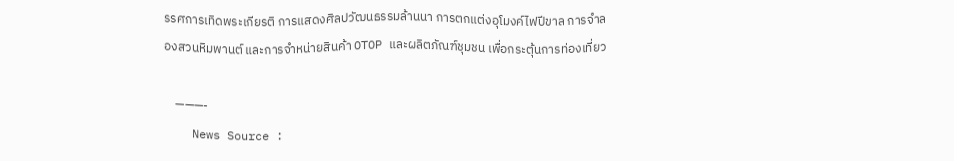รรศการเทิดพระเกียรติ การแสดงศิลปวัฒนธรรมล้านนา การตกแต่งอุโมงค์ไฟปีขาล การจำลองสวนหิมพานต์ และการจำหน่ายสินค้า OTOP และผลิตภัณฑ์ชุมชน เพื่อกระตุ้นการท่องเที่ยว

    ———-
    News Source :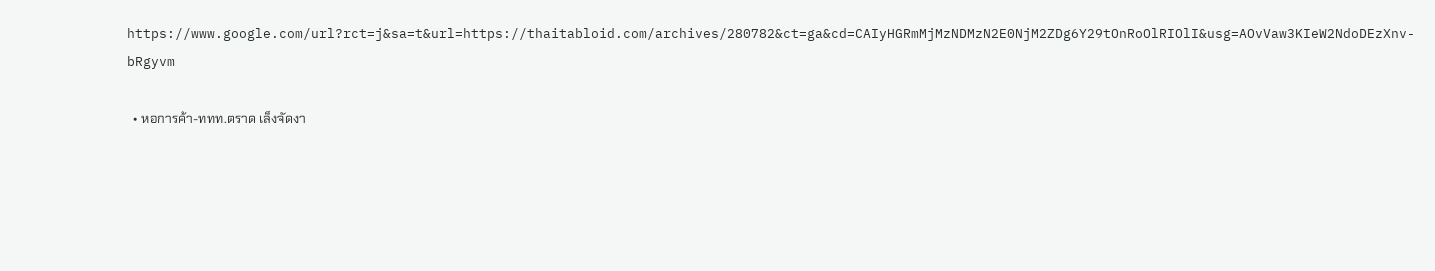https://www.google.com/url?rct=j&sa=t&url=https://thaitabloid.com/archives/280782&ct=ga&cd=CAIyHGRmMjMzNDMzN2E0NjM2ZDg6Y29tOnRoOlRIOlI&usg=AOvVaw3KIeW2NdoDEzXnv-bRgyvm

  • หอการค้า-ททท.ตราด เล็งจัดงา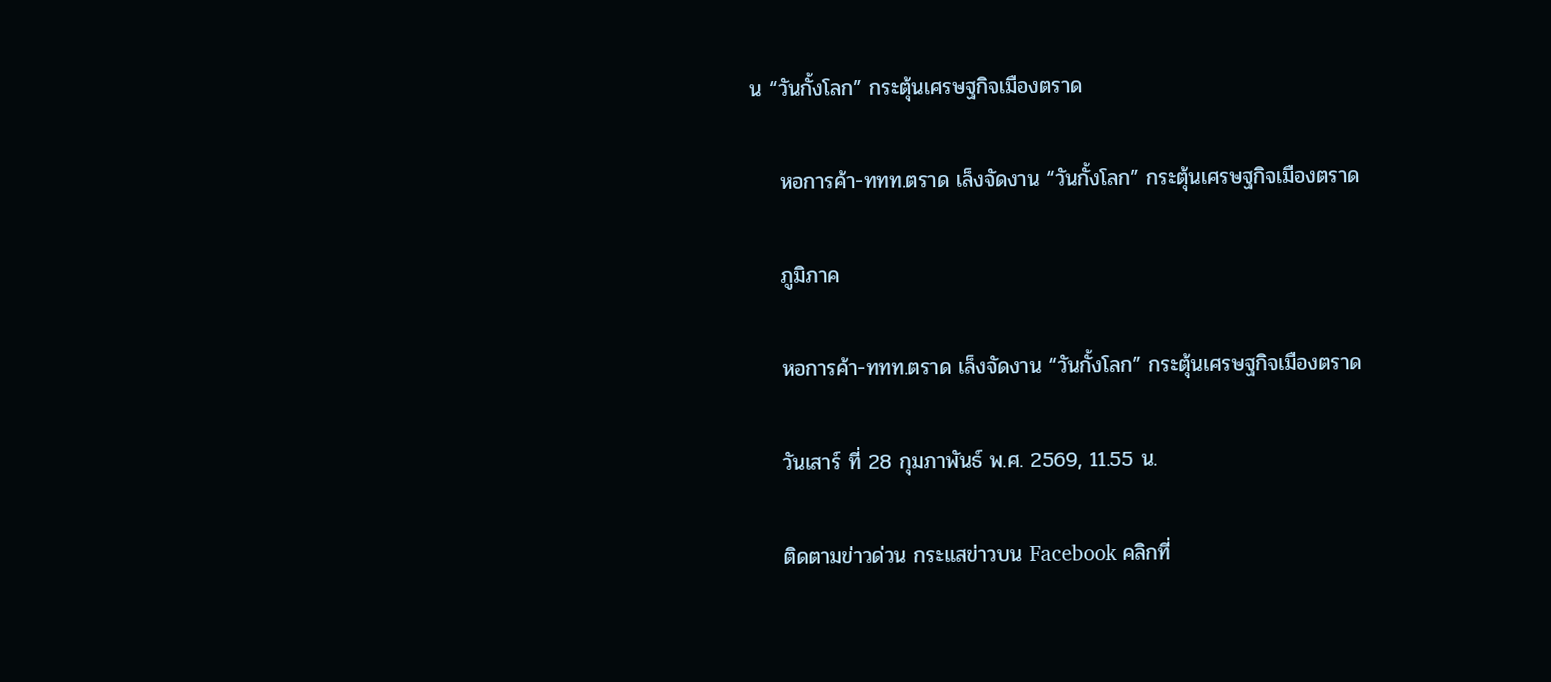น “วันกั้งโลก” กระตุ้นเศรษฐกิจเมืองตราด

    หอการค้า-ททท.ตราด เล็งจัดงาน “วันกั้งโลก” กระตุ้นเศรษฐกิจเมืองตราด

    ภูมิภาค

    หอการค้า-ททท.ตราด เล็งจัดงาน “วันกั้งโลก” กระตุ้นเศรษฐกิจเมืองตราด

    วันเสาร์ ที่ 28 กุมภาพันธ์ พ.ศ. 2569, 11.55 น.

    ติดตามข่าวด่วน กระแสข่าวบน Facebook คลิกที่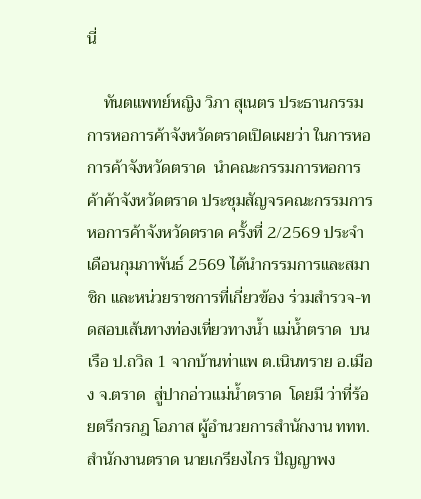นี่

    ทันตแพทย์หญิง วิภา สุเนตร ประธานกรรมการหอการค้าจังหวัดตราดเปิดเผยว่า ในการหอการค้าจังหวัดตราด  นำคณะกรรมการหอการค้าค้าจังหวัดตราด ประชุมสัญจรคณะกรรมการหอการค้าจังหวัดตราด ครั้งที่ 2/2569 ประจำเดือนกุมภาพันธ์ 2569 ได้นำกรรมการและสมาชิก และหน่วยราชการที่เกี่ยวข้อง ร่วมสำรวจ-ทดสอบเส้นทางท่องเที่ยวทางน้ำ แม่น้ำตราด  บนเรือ ป.ถวิล 1 จากบ้านท่าแพ ต.เนินทราย อ.เมือง จ.ตราด  สู่ปากอ่าวแม่น้ำตราด  โดยมี ว่าที่ร้อยตรีกรกฎ โอภาส ผู้อำนวยการสำนักงาน ททท.สำนักงานตราด นายเกรียงไกร ปัญญาพง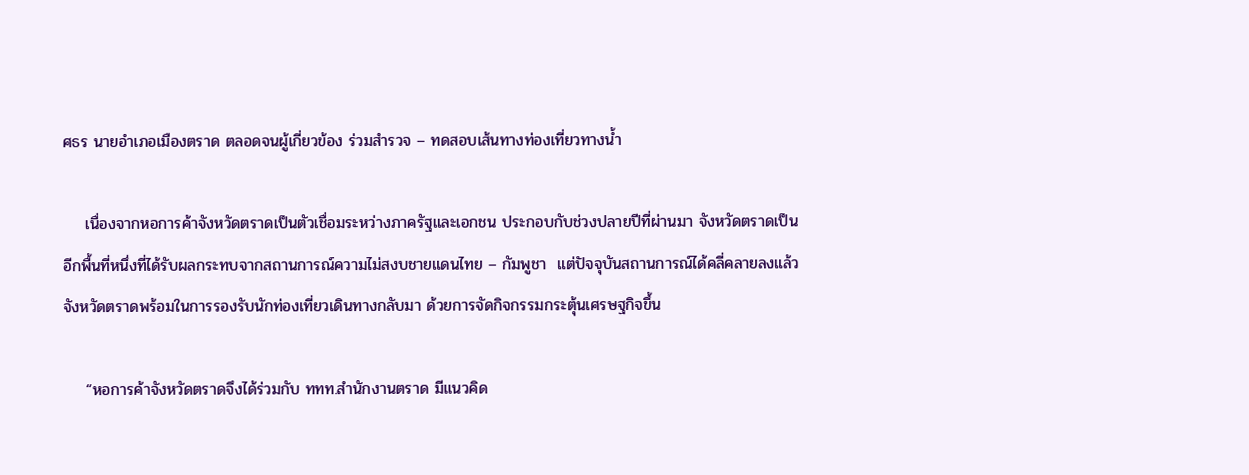ศธร นายอำเภอเมืองตราด ตลอดจนผู้เกี่ยวข้อง ร่วมสำรวจ – ทดสอบเส้นทางท่องเที่ยวทางน้ำ

    เนื่องจากหอการค้าจังหวัดตราดเป็นตัวเชื่อมระหว่างภาครัฐและเอกชน ประกอบกับช่วงปลายปีที่ผ่านมา จังหวัดตราดเป็นอีกพื้นที่หนึ่งที่ได้รับผลกระทบจากสถานการณ์ความไม่สงบชายแดนไทย – กัมพูชา  แต่ปัจจุบันสถานการณ์ได้คลี่คลายลงแล้ว จังหวัดตราดพร้อมในการรองรับนักท่องเที่ยวเดินทางกลับมา ด้วยการจัดกิจกรรมกระตุ้นเศรษฐกิจขึ้น

    “หอการค้าจังหวัดตราดจึงได้ร่วมกับ ททท.สำนักงานตราด มีแนวคิด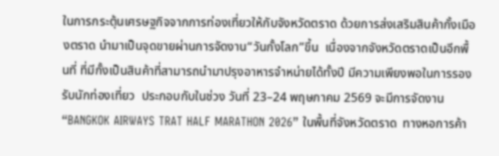ในการกระตุ้นเศรษฐกิจจากการท่องเที่ยวให้กับจังหวัดตราด ด้วยการส่งเสริมสินค้ากั้งเมืองตราด นำมาเป็นจุดขายผ่านการจัดงาน“วันกั้งโลก”ขึ้น  เนื่องจากจังหวัดตราดเป็นอีกพื้นที่ ที่มีกั้งเป็นสินค้าที่สามารถนำมาปรุงอาหารจำหน่ายได้ทั้งปี มีความเพียงพอในการรองรับนักท่องเที่ยว  ประกอบกับในช่วง วันที่ 23–24 พฤษภาคม 2569 จะมีการจัดงาน“BANGKOK AIRWAYS TRAT HALF MARATHON 2026” ในพื้นที่จังหวัดตราด  ทางหอการค้า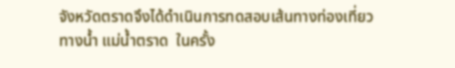จังหวัดตราดจึงได้ดำเนินการทดสอบเส้นทางท่องเที่ยวทางน้ำ แม่น้ำตราด  ในครั้ง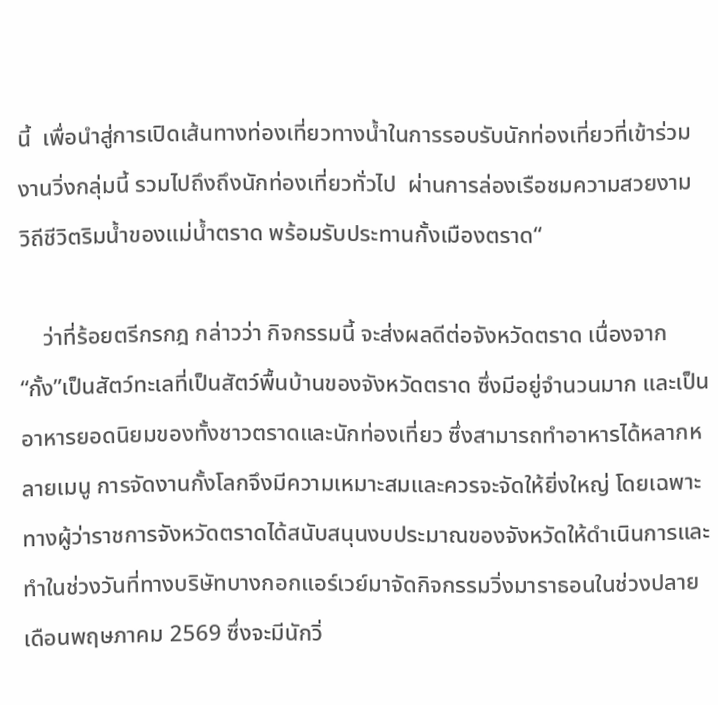นี้  เพื่อนำสู่การเปิดเส้นทางท่องเที่ยวทางน้ำในการรอบรับนักท่องเที่ยวที่เข้าร่วมงานวิ่งกลุ่มนี้ รวมไปถึงถึงนักท่องเที่ยวทั่วไป  ผ่านการล่องเรือชมความสวยงาม วิถีชีวิตริมน้ำของแม่น้ำตราด พร้อมรับประทานกั้งเมืองตราด“

    ว่าที่ร้อยตรีกรกฎ กล่าวว่า กิจกรรมนี้ จะส่งผลดีต่อจังหวัดตราด เนื่องจาก“กั้ง”เป็นสัตว์ทะเลที่เป็นสัตว์พื้นบ้านของจังหวัดตราด ซึ่งมีอยู่จำนวนมาก และเป็นอาหารยอดนิยมของทั้งชาวตราดและนักท่องเที่ยว ซึ่งสามารถทำอาหารได้หลากหลายเมนู การจัดงานกั้งโลกจึงมีความเหมาะสมและควรจะจัดให้ยิ่งใหญ่ โดยเฉพาะทางผู้ว่าราชการจังหวัดตราดได้สนับสนุนงบประมาณของจังหวัดให้ดำเนินการและทำในช่วงวันที่ทางบริษัทบางกอกแอร์เวย์มาจัดกิจกรรมวิ่งมาราธอนในช่วงปลายเดือนพฤษภาคม 2569 ซึ่งจะมีนักวิ่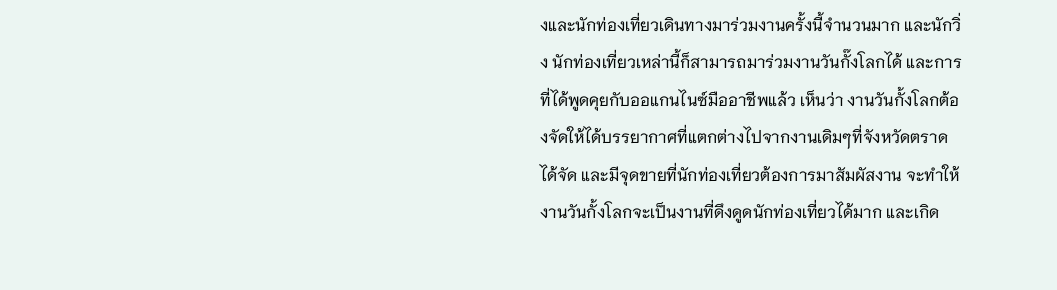งและนักท่องเที่ยวเดินทางมาร่วมงานครั้งนี้จำนวนมาก และนักวิ่ง นักท่องเที่ยวเหล่านี้ก็สามารถมาร่วมงานวันกั๊งโลกได้ และการที่ได้พูดคุยกับออแกนไนซ์มืออาชีพแล้ว เห็นว่า งานวันกั้งโลกต้องจัดให้ได้บรรยากาศที่แตกต่างไปจากงานเดิมๆที่จังหวัดตราดได้จัด และมีจุดขายที่นักท่องเที่ยวต้องการมาสัมผัสงาน จะทำให้งานวันกั้งโลกจะเป็นงานที่ดึงดูดนักท่องเที่ยวได้มาก และเกิด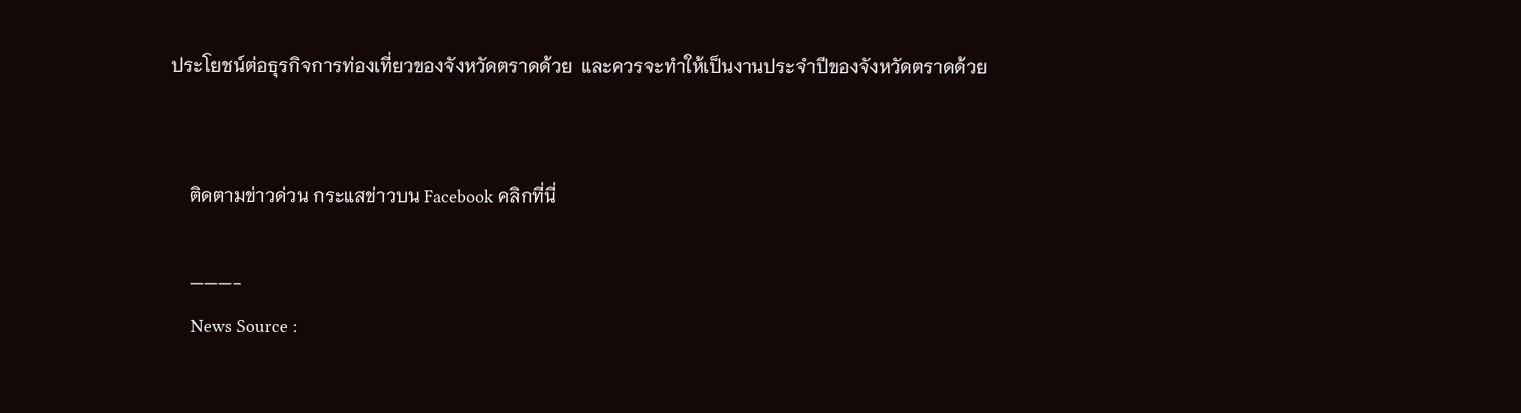ประโยชน์ต่อธุรกิจการท่องเที่ยวของจังหวัดตราดด้วย  และควรจะทำให้เป็นงานประจำปีของจังหวัดตราดด้วย


    ติดตามข่าวด่วน กระแสข่าวบน Facebook คลิกที่นี่

    ———-
    News Source :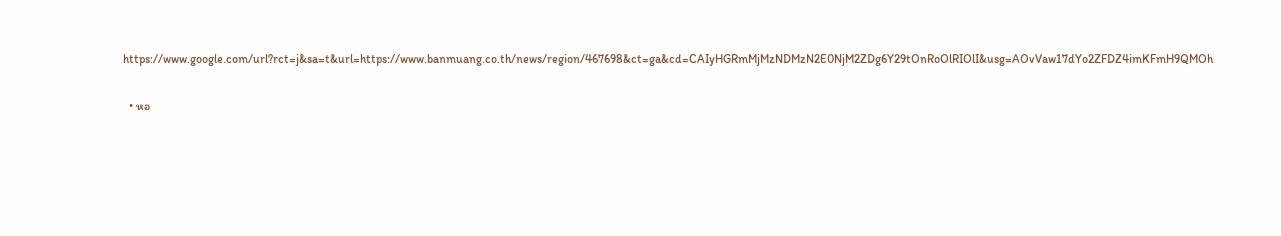https://www.google.com/url?rct=j&sa=t&url=https://www.banmuang.co.th/news/region/467698&ct=ga&cd=CAIyHGRmMjMzNDMzN2E0NjM2ZDg6Y29tOnRoOlRIOlI&usg=AOvVaw17dYo2ZFDZ4imKFmH9QMOh

  • หอ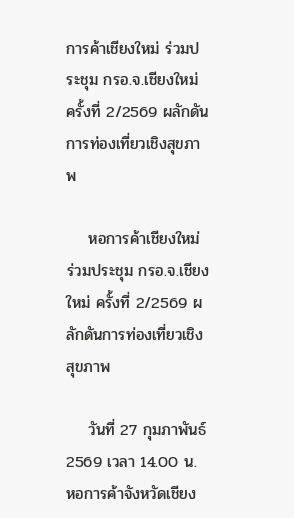การค้าเชียงใหม่ ร่วมประชุม กรอ.จ.เชียงใหม่ ครั้งที่ 2/2569 ผลักดันการท่องเที่ยวเชิงสุขภาพ

    หอการค้าเชียงใหม่ ร่วมประชุม กรอ.จ.เชียงใหม่ ครั้งที่ 2/2569 ผลักดันการท่องเที่ยวเชิงสุขภาพ

    วันที่ 27 กุมภาพันธ์ 2569 เวลา 14.00 น. หอการค้าจังหวัดเชียง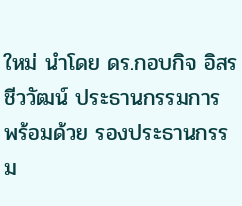ใหม่ นำโดย ดร.กอบกิจ อิสรชีววัฒน์ ประธานกรรมการ พร้อมด้วย รองประธานกรรม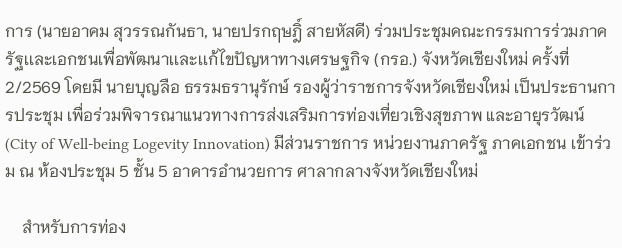การ (นายอาคม สุวรรณกันธา, นายปรกฤษฎิ์ สายหัสดี) ร่วมประชุมคณะกรรมการร่วมภาครัฐเเละเอกชนเพื่อพัฒนาเเละเเก้ไขปัญหาทางเศรษฐกิจ (กรอ.) จังหวัดเชียงใหม่ ครั้งที่ 2/2569 โดยมี นายบุญลือ ธรรมธรานุรักษ์ รองผู้ว่าราชการจังหวัดเชียงใหม่ เป็นประธานการประชุม เพื่อร่วมพิจารณาแนวทางการส่งเสริมการท่องเที่ยวเชิงสุขภาพ และอายุรวัฒน์ (City of Well-being Logevity Innovation) มีส่วนราชการ หน่วยงานภาครัฐ ภาคเอกชน เข้าร่วม ณ ห้องประชุม 5 ชั้น 5 อาคารอำนวยการ ศาลากลางจังหวัดเชียงใหม่

    สำหรับการท่อง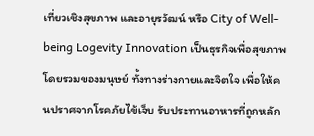เที่ยวเชิงสุขภาพ และอายุรวัฒน์ หรือ City of Well-being Logevity Innovation เป็นธุรกิจเพื่อสุขภาพโดยรวมของมนุษย์ ทั้งทางร่างกายและจิตใจ เพื่อให้คนปราศจากโรคภัยไข้เจ็บ รับประทานอาหารที่ถูกหลัก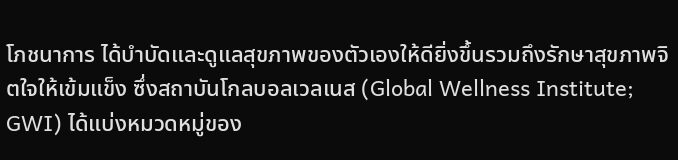โภชนาการ ได้บำบัดและดูแลสุขภาพของตัวเองให้ดียิ่งขึ้นรวมถึงรักษาสุขภาพจิตใจให้เข้มแข็ง ซึ่งสถาบันโกลบอลเวลเนส (Global Wellness Institute; GWI) ได้แบ่งหมวดหมู่ของ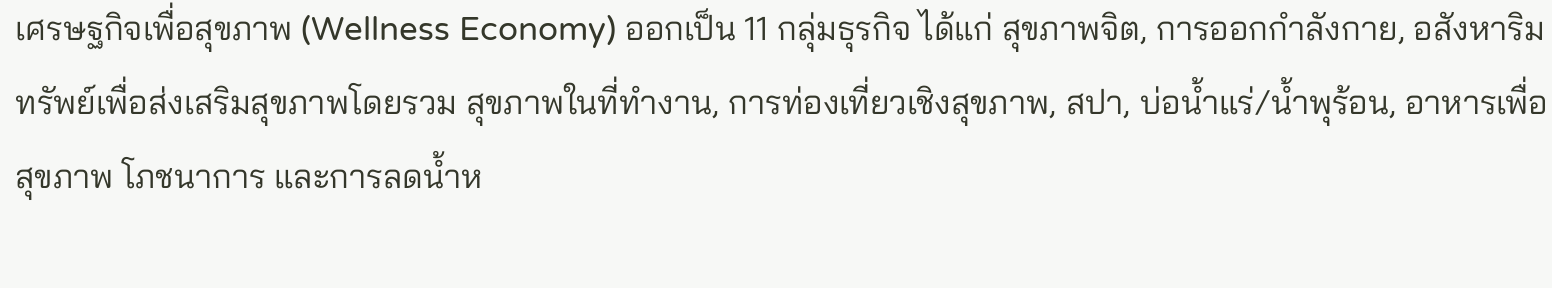เศรษฐกิจเพื่อสุขภาพ (Wellness Economy) ออกเป็น 11 กลุ่มธุรกิจ ได้แก่ สุขภาพจิต, การออกกำลังกาย, อสังหาริมทรัพย์เพื่อส่งเสริมสุขภาพโดยรวม สุขภาพในที่ทำงาน, การท่องเที่ยวเชิงสุขภาพ, สปา, บ่อน้ำแร่/น้ำพุร้อน, อาหารเพื่อสุขภาพ โภชนาการ และการลดน้ำห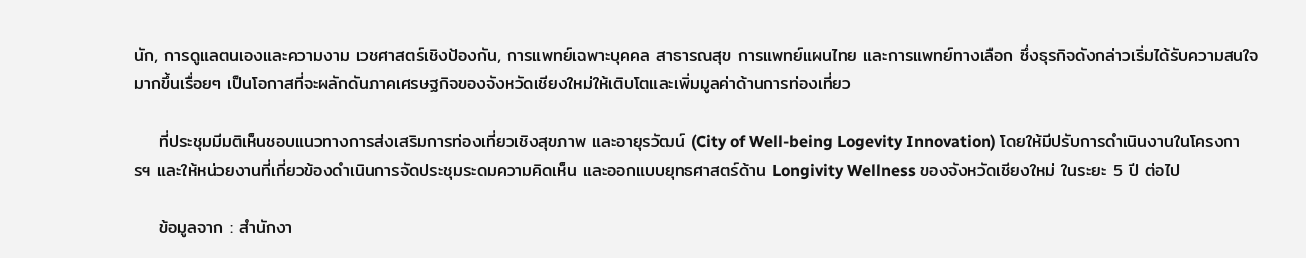นัก, การดูแลตนเองและความงาม เวชศาสตร์เชิงป้องกัน, การแพทย์เฉพาะบุคคล สาธารณสุข การแพทย์แผนไทย และการแพทย์ทางเลือก ซึ่งธุรกิจดังกล่าวเริ่มได้รับความสนใจมากขึ้นเรื่อยๆ เป็นโอกาสที่จะผลักดันภาคเศรษฐกิจของจังหวัดเชียงใหม่ให้เติบโตและเพิ่มมูลค่าด้านการท่องเที่ยว

    ที่ประชุมมีมติเห็นชอบแนวทางการส่งเสริมการท่องเที่ยวเชิงสุขภาพ และอายุรวัฒน์ (City of Well-being Logevity Innovation) โดยให้มีปรับการดำเนินงานในโครงการฯ และให้หน่วยงานที่เกี่ยวข้องดำเนินการจัดประชุมระดมความคิดเห็น และออกแบบยุทธศาสตร์ด้าน Longivity Wellness ของจังหวัดเชียงใหม่ ในระยะ 5 ปี ต่อไป

    ข้อมูลจาก : สำนักงา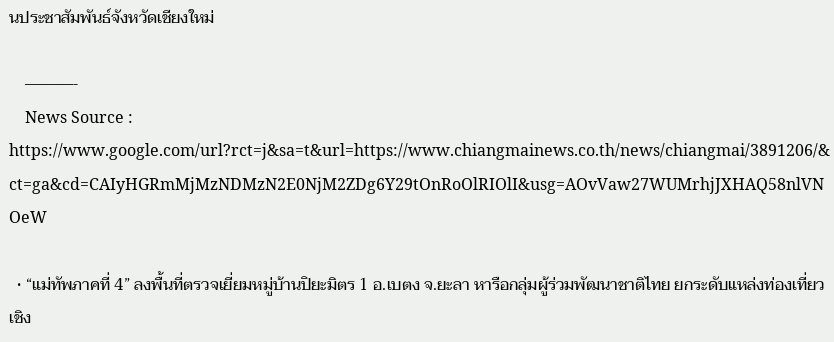นประชาสัมพันธ์จังหวัดเชียงใหม่

    ———-
    News Source : https://www.google.com/url?rct=j&sa=t&url=https://www.chiangmainews.co.th/news/chiangmai/3891206/&ct=ga&cd=CAIyHGRmMjMzNDMzN2E0NjM2ZDg6Y29tOnRoOlRIOlI&usg=AOvVaw27WUMrhjJXHAQ58nlVNOeW

  • “แม่ทัพภาคที่ 4” ลงพื้นที่ตรวจเยี่ยมหมู่บ้านปิยะมิตร 1 อ.เบตง จ.ยะลา หารือกลุ่มผู้ร่วมพัฒนาชาติไทย ยกระดับแหล่งท่องเที่ยวเชิง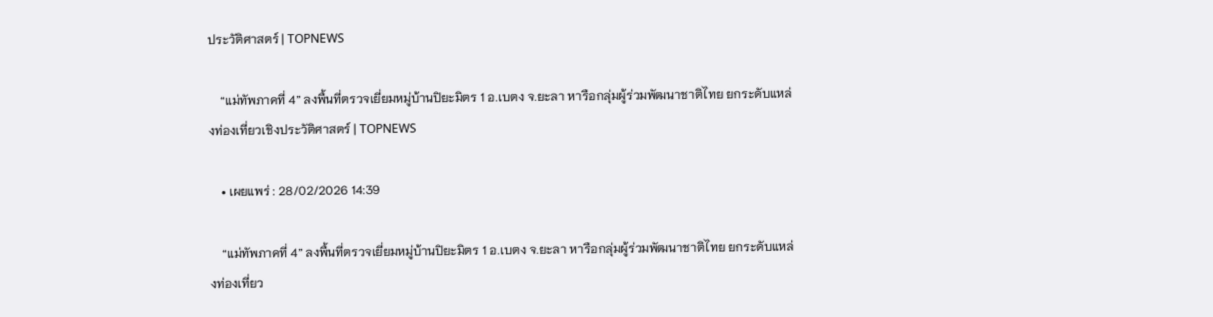ประวัติศาสตร์ | TOPNEWS

    “แม่ทัพภาคที่ 4” ลงพื้นที่ตรวจเยี่ยมหมู่บ้านปิยะมิตร 1 อ.เบตง จ.ยะลา หารือกลุ่มผู้ร่วมพัฒนาชาติไทย ยกระดับแหล่งท่องเที่ยวเชิงประวัติศาสตร์ | TOPNEWS

    • เผยแพร่ : 28/02/2026 14:39

    “แม่ทัพภาคที่ 4” ลงพื้นที่ตรวจเยี่ยมหมู่บ้านปิยะมิตร 1 อ.เบตง จ.ยะลา หารือกลุ่มผู้ร่วมพัฒนาชาติไทย ยกระดับแหล่งท่องเที่ยว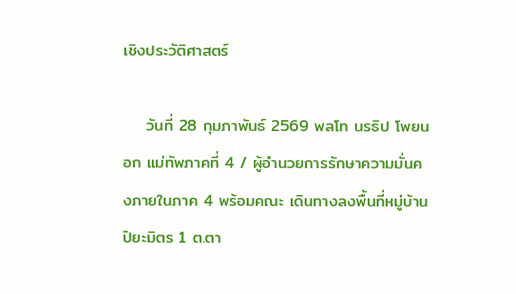เชิงประวัติศาสตร์

    วันที่ 28 กุมภาพันธ์ 2569 พลโท นรธิป โพยนอก แม่ทัพภาคที่ 4 / ผู้อำนวยการรักษาความมั่นคงภายในภาค 4 พร้อมคณะ เดินทางลงพื้นที่หมู่บ้านปิยะมิตร 1 ต.ตา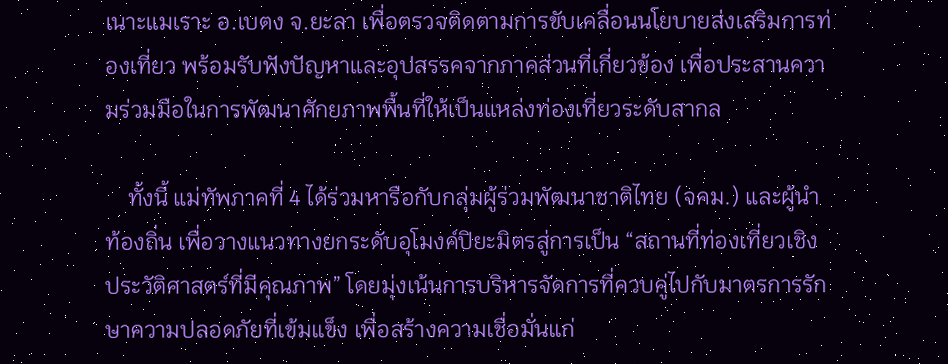เนาะแมเราะ อ.เบตง จ.ยะลา เพื่อตรวจติดตามการขับเคลื่อนนโยบายส่งเสริมการท่องเที่ยว พร้อมรับฟังปัญหาและอุปสรรคจากภาคส่วนที่เกี่ยวข้อง เพื่อประสานความร่วมมือในการพัฒนาศักยภาพพื้นที่ให้เป็นแหล่งท่องเที่ยวระดับสากล

    ทั้งนี้ แม่ทัพภาคที่ 4 ได้ร่วมหารือกับกลุ่มผู้ร่วมพัฒนาชาติไทย (จคม.) และผู้นำท้องถิ่น เพื่อวางแนวทางยกระดับอุโมงค์ปิยะมิตรสู่การเป็น “สถานที่ท่องเที่ยวเชิงประวัติศาสตร์ที่มีคุณภาพ” โดยมุ่งเน้นการบริหารจัดการที่ควบคู่ไปกับมาตรการรักษาความปลอดภัยที่เข้มแข็ง เพื่อสร้างความเชื่อมั่นแก่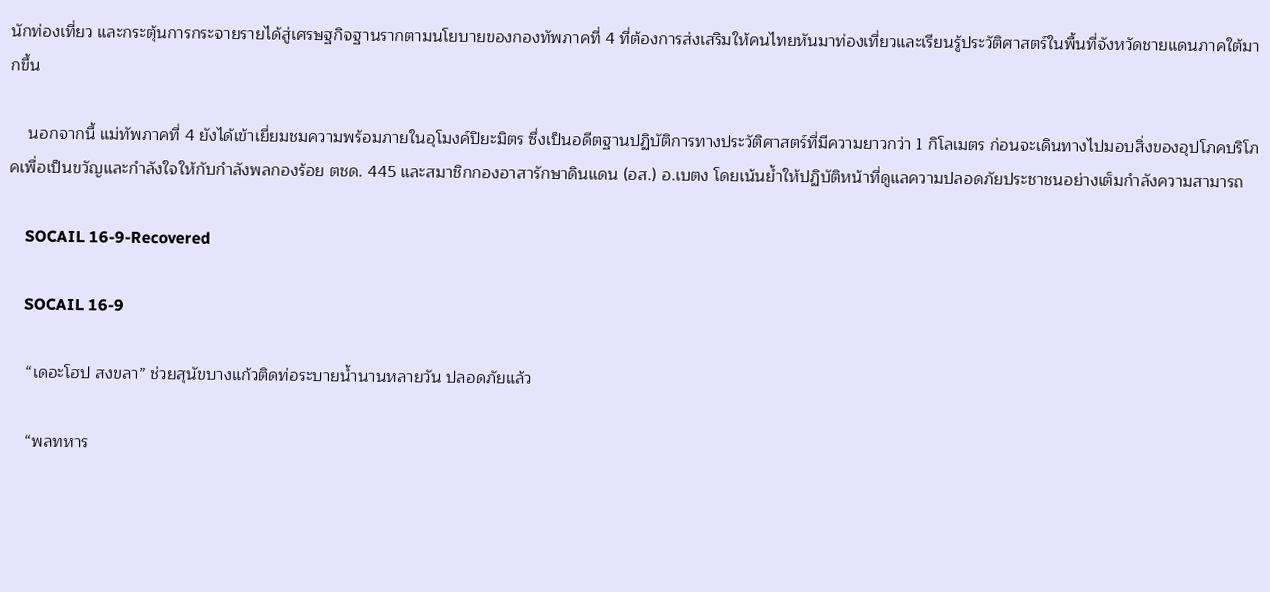นักท่องเที่ยว และกระตุ้นการกระจายรายได้สู่เศรษฐกิจฐานรากตามนโยบายของกองทัพภาคที่ 4 ที่ต้องการส่งเสริมให้คนไทยหันมาท่องเที่ยวและเรียนรู้ประวัติศาสตร์ในพื้นที่จังหวัดชายแดนภาคใต้มากขึ้น

    นอกจากนี้ แม่ทัพภาคที่ 4 ยังได้เข้าเยี่ยมชมความพร้อมภายในอุโมงค์ปิยะมิตร ซึ่งเป็นอดีตฐานปฏิบัติการทางประวัติศาสตร์ที่มีความยาวกว่า 1 กิโลเมตร ก่อนจะเดินทางไปมอบสิ่งของอุปโภคบริโภคเพื่อเป็นขวัญและกำลังใจให้กับกำลังพลกองร้อย ตชด. 445 และสมาชิกกองอาสารักษาดินแดน (อส.) อ.เบตง โดยเน้นย้ำให้ปฏิบัติหน้าที่ดูแลความปลอดภัยประชาชนอย่างเต็มกำลังความสามารถ

    SOCAIL 16-9-Recovered

    SOCAIL 16-9

    “เดอะโฮป สงขลา” ช่วยสุนัขบางแก้วติดท่อระบายน้ำนานหลายวัน ปลอดภัยแล้ว

    “พลทหาร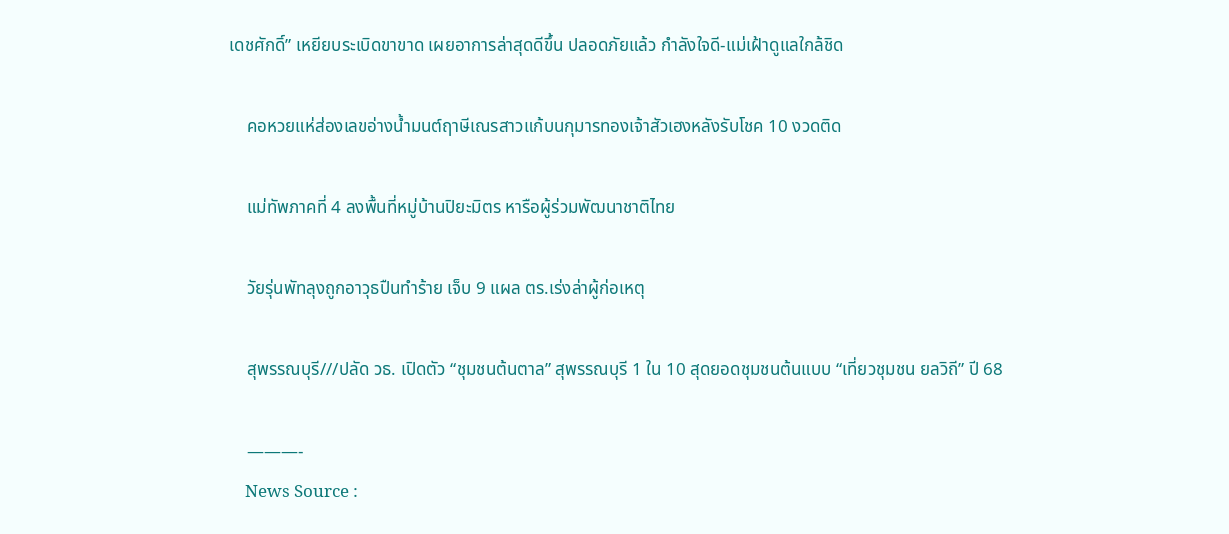เดชศักดิ์” เหยียบระเบิดขาขาด เผยอาการล่าสุดดีขึ้น ปลอดภัยแล้ว กำลังใจดี-แม่เฝ้าดูแลใกล้ชิด

    คอหวยแห่ส่องเลขอ่างน้ำมนต์ฤาษีเณรสาวแก้บนกุมารทองเจ้าสัวเฮงหลังรับโชค 10 งวดติด

    แม่ทัพภาคที่ 4 ลงพื้นที่หมู่บ้านปิยะมิตร หารือผู้ร่วมพัฒนาชาติไทย

    วัยรุ่นพัทลุงถูกอาวุธปืนทำร้าย เจ็บ 9 แผล ตร.เร่งล่าผู้ก่อเหตุ

    สุพรรณบุรี///ปลัด วธ. เปิดตัว “ชุมชนต้นตาล” สุพรรณบุรี 1 ใน 10 สุดยอดชุมชนต้นแบบ “เที่ยวชุมชน ยลวิถี” ปี 68

    ———-
    News Source :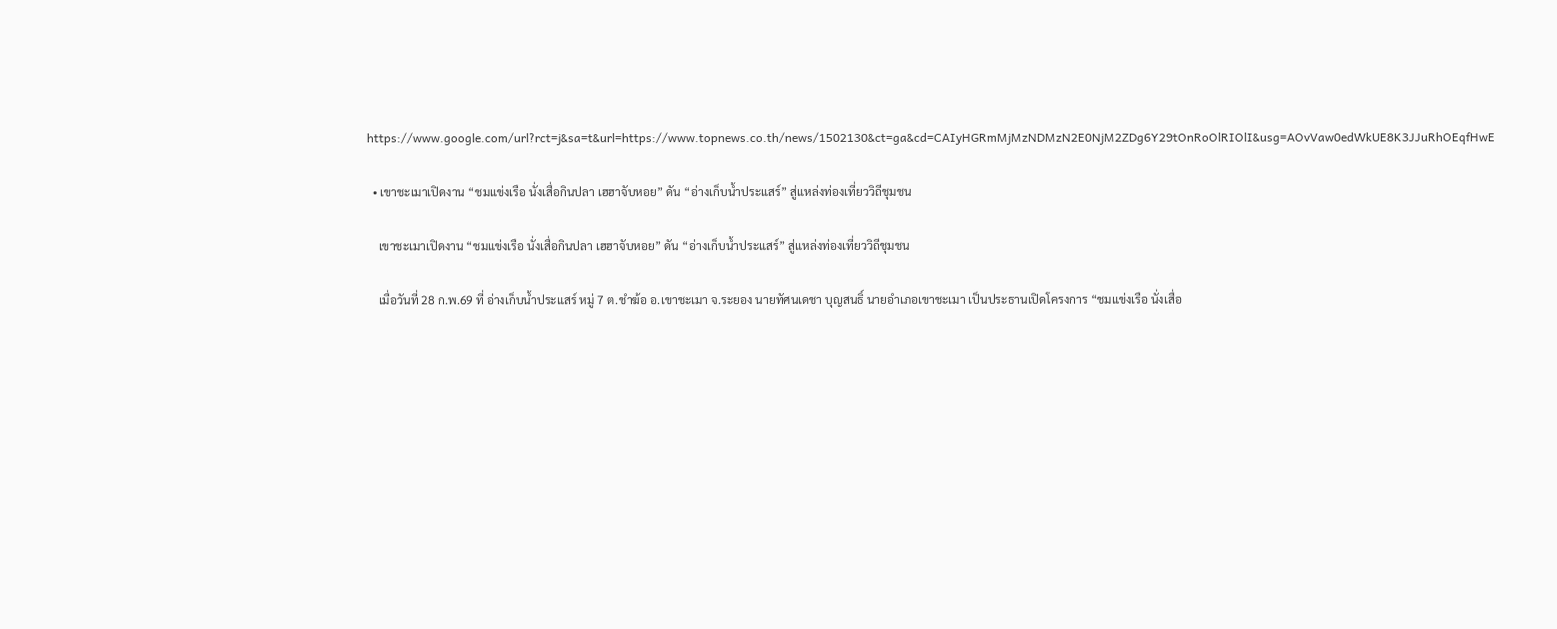https://www.google.com/url?rct=j&sa=t&url=https://www.topnews.co.th/news/1502130&ct=ga&cd=CAIyHGRmMjMzNDMzN2E0NjM2ZDg6Y29tOnRoOlRIOlI&usg=AOvVaw0edWkUE8K3JJuRhOEqfHwE

  • เขาชะเมาเปิดงาน “ชมแข่งเรือ นั่งเสื่อกินปลา เฮฮาจับหอย” ดัน “อ่างเก็บน้ำประแสร์” สู่แหล่งท่องเที่ยววิถีชุมชน

    เขาชะเมาเปิดงาน “ชมแข่งเรือ นั่งเสื่อกินปลา เฮฮาจับหอย” ดัน “อ่างเก็บน้ำประแสร์” สู่แหล่งท่องเที่ยววิถีชุมชน

    เมื่อวันที่ 28 ก.พ.69 ที่ อ่างเก็บน้ำประแสร์ หมู่ 7 ต.ชำฆ้อ อ.เขาชะเมา จ.ระยอง นายทัศนเดชา บุญสนธิ์ นายอำเภอเขาชะเมา เป็นประธานเปิดโครงการ “ชมแข่งเรือ นั่งเสื่อ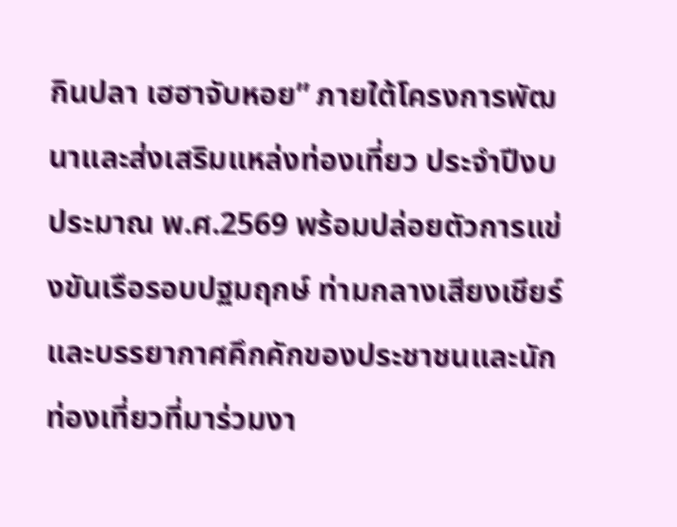กินปลา เฮฮาจับหอย” ภายใต้โครงการพัฒนาและส่งเสริมแหล่งท่องเที่ยว ประจำปีงบประมาณ พ.ศ.2569 พร้อมปล่อยตัวการแข่งขันเรือรอบปฐมฤกษ์ ท่ามกลางเสียงเชียร์และบรรยากาศคึกคักของประชาชนและนักท่องเที่ยวที่มาร่วมงา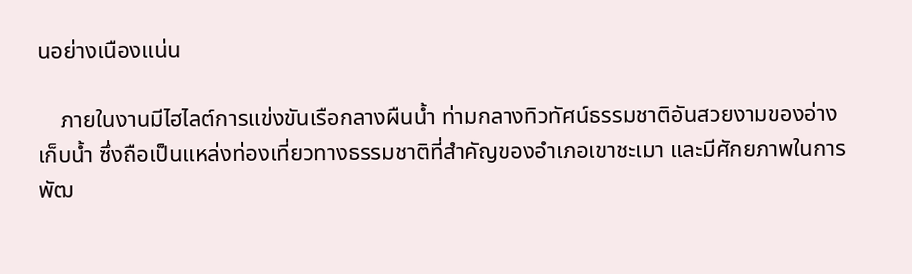นอย่างเนืองแน่น

    ภายในงานมีไฮไลต์การแข่งขันเรือกลางผืนน้ำ ท่ามกลางทิวทัศน์ธรรมชาติอันสวยงามของอ่างเก็บน้ำ ซึ่งถือเป็นแหล่งท่องเที่ยวทางธรรมชาติที่สำคัญของอำเภอเขาชะเมา และมีศักยภาพในการพัฒ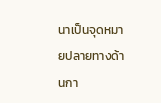นาเป็นจุดหมายปลายทางด้านกา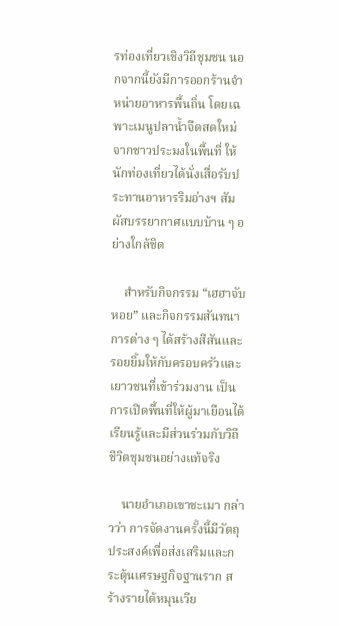รท่องเที่ยวเชิงวิถีชุมชน นอกจากนี้ยังมีการออกร้านจำหน่ายอาหารพื้นถิ่น โดยเฉพาะเมนูปลาน้ำจืดสดใหม่จากชาวประมงในพื้นที่ ให้นักท่องเที่ยวได้นั่งเสื่อรับประทานอาหารริมอ่างฯ สัมผัสบรรยากาศแบบบ้าน ๆ อย่างใกล้ชิด

    สำหรับกิจกรรม “เฮฮาจับหอย” และกิจกรรมสันทนาการต่าง ๆ ได้สร้างสีสันและรอยยิ้มให้กับครอบครัวและเยาวชนที่เข้าร่วมงาน เป็นการเปิดพื้นที่ให้ผู้มาเยือนได้เรียนรู้และมีส่วนร่วมกับวิถีชีวิตชุมชนอย่างแท้จริง

    นายอำเภอเขาชะเมา กล่าวว่า การจัดงานครั้งนี้มีวัตถุประสงค์เพื่อส่งเสริมและกระตุ้นเศรษฐกิจฐานราก สร้างรายได้หมุนเวีย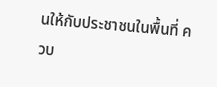นให้กับประชาชนในพื้นที่ ควบ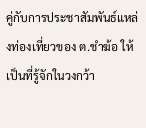คู่กับการประชาสัมพันธ์แหล่งท่องเที่ยวของ ต.ชำฆ้อ ให้เป็นที่รู้จักในวงกว้า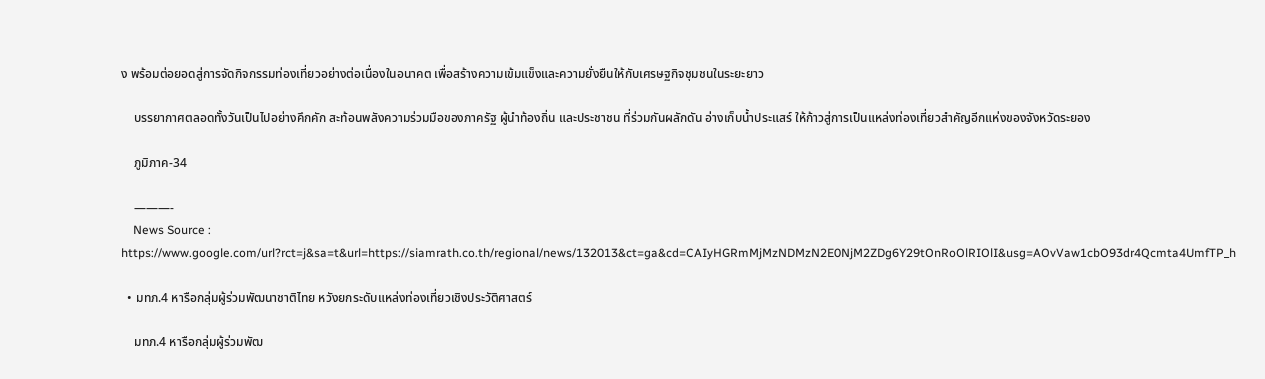ง พร้อมต่อยอดสู่การจัดกิจกรรมท่องเที่ยวอย่างต่อเนื่องในอนาคต เพื่อสร้างความเข้มแข็งและความยั่งยืนให้กับเศรษฐกิจชุมชนในระยะยาว

    บรรยากาศตลอดทั้งวันเป็นไปอย่างคึกคัก สะท้อนพลังความร่วมมือของภาครัฐ ผู้นำท้องถิ่น และประชาชน ที่ร่วมกันผลักดัน อ่างเก็บน้ำประแสร์ ให้ก้าวสู่การเป็นแหล่งท่องเที่ยวสำคัญอีกแห่งของจังหวัดระยอง

    ภูมิภาค-34

    ———-
    News Source : https://www.google.com/url?rct=j&sa=t&url=https://siamrath.co.th/regional/news/132013&ct=ga&cd=CAIyHGRmMjMzNDMzN2E0NjM2ZDg6Y29tOnRoOlRIOlI&usg=AOvVaw1cbO93dr4Qcmta4UmfTP_h

  • มทภ.4 หารือกลุ่มผู้ร่วมพัฒนาชาติไทย หวังยกระดับแหล่งท่องเที่ยวเชิงประวัติศาสตร์

    มทภ.4 หารือกลุ่มผู้ร่วมพัฒ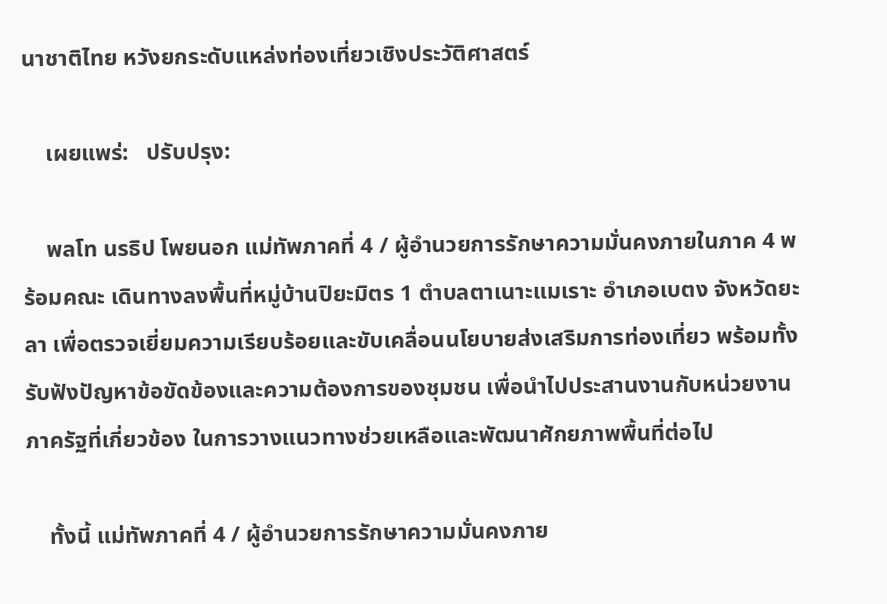นาชาติไทย หวังยกระดับแหล่งท่องเที่ยวเชิงประวัติศาสตร์

    เผยแพร่:   ปรับปรุง:

    พลโท นรธิป โพยนอก แม่ทัพภาคที่ 4 / ผู้อำนวยการรักษาความมั่นคงภายในภาค 4 พร้อมคณะ เดินทางลงพื้นที่หมู่บ้านปิยะมิตร 1 ตำบลตาเนาะแมเราะ อำเภอเบตง จังหวัดยะลา เพื่อตรวจเยี่ยมความเรียบร้อยและขับเคลื่อนนโยบายส่งเสริมการท่องเที่ยว พร้อมทั้งรับฟังปัญหาข้อขัดข้องและความต้องการของชุมชน เพื่อนำไปประสานงานกับหน่วยงานภาครัฐที่เกี่ยวข้อง ในการวางแนวทางช่วยเหลือและพัฒนาศักยภาพพื้นที่ต่อไป

    ทั้งนี้ แม่ทัพภาคที่ 4 / ผู้อำนวยการรักษาความมั่นคงภาย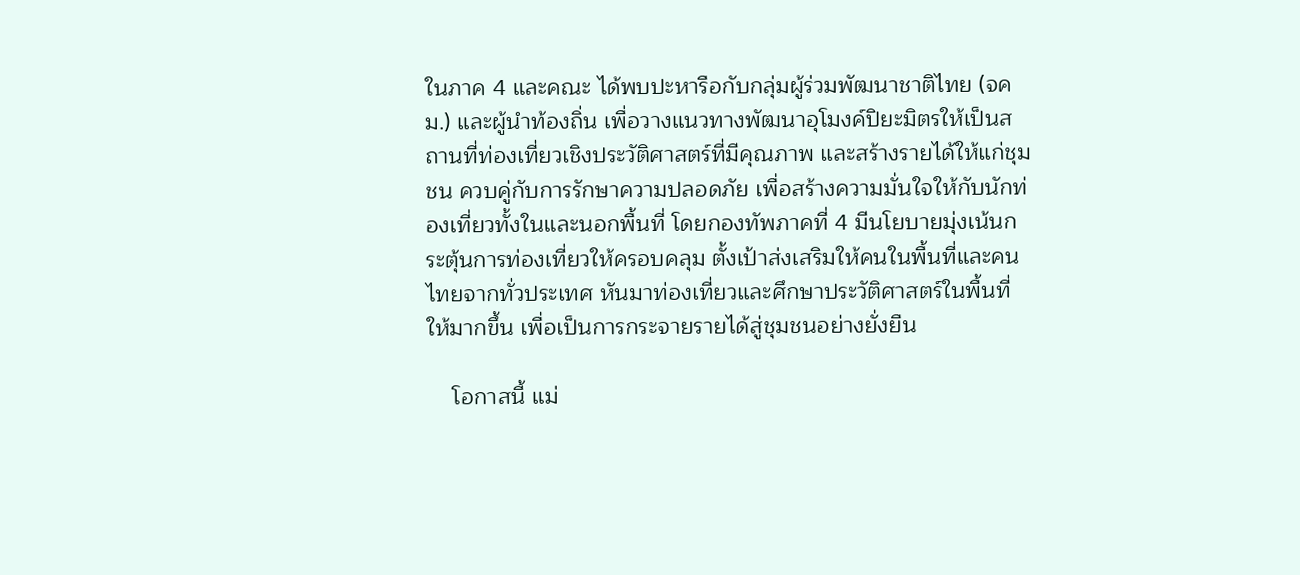ในภาค 4 และคณะ ได้พบปะหารือกับกลุ่มผู้ร่วมพัฒนาชาติไทย (จคม.) และผู้นำท้องถิ่น เพื่อวางแนวทางพัฒนาอุโมงค์ปิยะมิตรให้เป็นสถานที่ท่องเที่ยวเชิงประวัติศาสตร์ที่มีคุณภาพ และสร้างรายได้ให้แก่ชุมชน ควบคู่กับการรักษาความปลอดภัย เพื่อสร้างความมั่นใจให้กับนักท่องเที่ยวทั้งในและนอกพื้นที่ โดยกองทัพภาคที่ 4 มีนโยบายมุ่งเน้นกระตุ้นการท่องเที่ยวให้ครอบคลุม ตั้งเป้าส่งเสริมให้คนในพื้นที่และคนไทยจากทั่วประเทศ หันมาท่องเที่ยวและศึกษาประวัติศาสตร์ในพื้นที่ให้มากขึ้น เพื่อเป็นการกระจายรายได้สู่ชุมชนอย่างยั่งยืน

    โอกาสนี้ แม่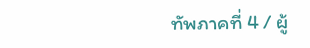ทัพภาคที่ 4 / ผู้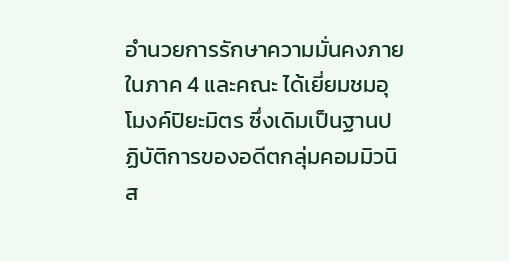อำนวยการรักษาความมั่นคงภายในภาค 4 และคณะ ได้เยี่ยมชมอุโมงค์ปิยะมิตร ซึ่งเดิมเป็นฐานปฏิบัติการของอดีตกลุ่มคอมมิวนิส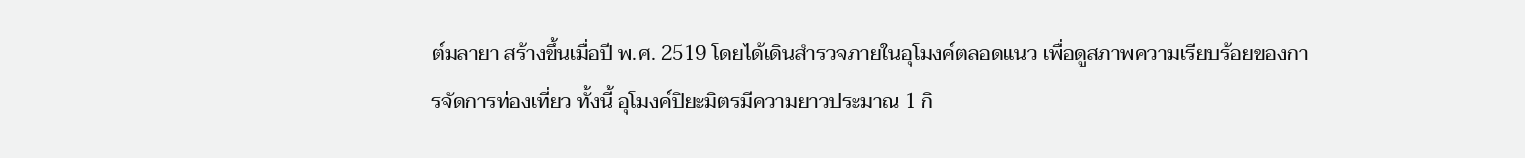ต์มลายา สร้างขึ้นเมื่อปี พ.ศ. 2519 โดยได้เดินสำรวจภายในอุโมงค์ตลอดแนว เพื่อดูสภาพความเรียบร้อยของการจัดการท่องเที่ยว ทั้งนี้ อุโมงค์ปิยะมิตรมีความยาวประมาณ 1 กิ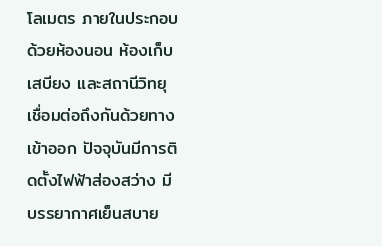โลเมตร ภายในประกอบด้วยห้องนอน ห้องเก็บเสบียง และสถานีวิทยุ เชื่อมต่อถึงกันด้วยทางเข้าออก ปัจจุบันมีการติดตั้งไฟฟ้าส่องสว่าง มีบรรยากาศเย็นสบาย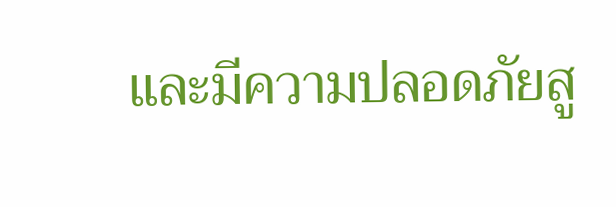และมีความปลอดภัยสู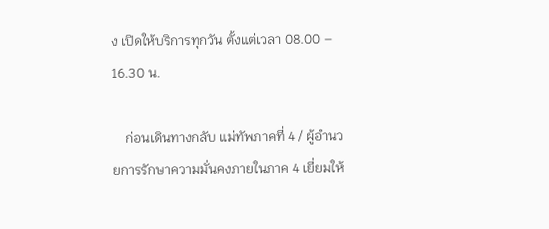ง เปิดให้บริการทุกวัน ตั้งแต่เวลา 08.00 – 16.30 น.

    ก่อนเดินทางกลับ แม่ทัพภาคที่ 4 / ผู้อำนวยการรักษาความมั่นคงภายในภาค 4 เยี่ยมให้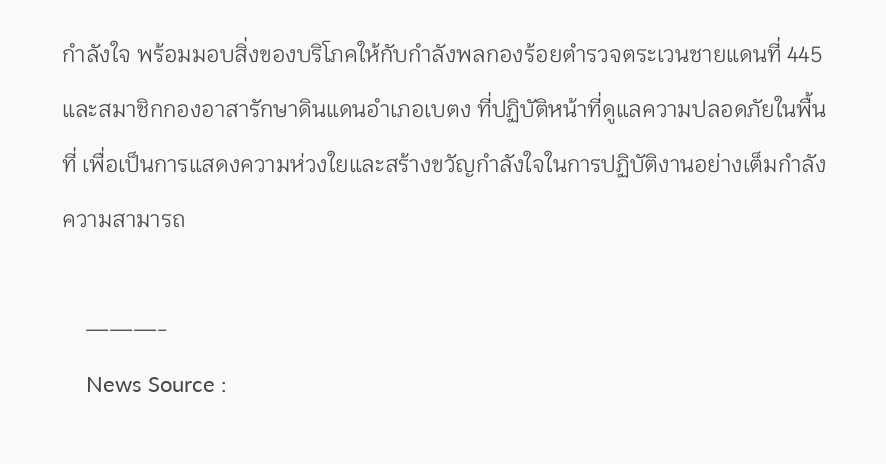กำลังใจ พร้อมมอบสิ่งของบริโภคให้กับกำลังพลกองร้อยตำรวจตระเวนชายแดนที่ 445 และสมาชิกกองอาสารักษาดินแดนอำเภอเบตง ที่ปฏิบัติหน้าที่ดูแลความปลอดภัยในพื้นที่ เพื่อเป็นการแสดงความห่วงใยและสร้างขวัญกำลังใจในการปฏิบัติงานอย่างเต็มกำลังความสามารถ

    ———-
    News Source :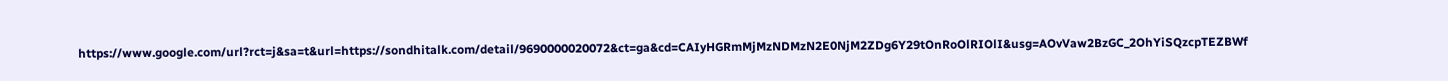https://www.google.com/url?rct=j&sa=t&url=https://sondhitalk.com/detail/9690000020072&ct=ga&cd=CAIyHGRmMjMzNDMzN2E0NjM2ZDg6Y29tOnRoOlRIOlI&usg=AOvVaw2BzGC_2OhYiSQzcpTEZBWf